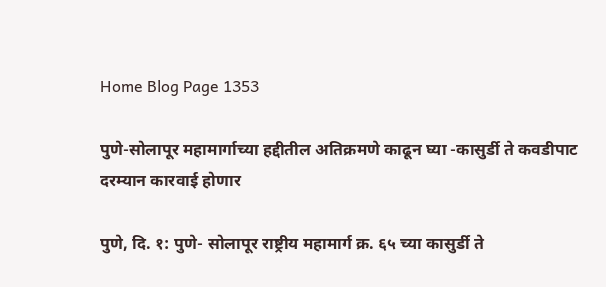Home Blog Page 1353

पुणे-सोलापूर महामार्गाच्या हद्दीतील अतिक्रमणे काढून घ्या -कासुर्डी ते कवडीपाट दरम्यान कारवाई होणार

पुणे, दि. १: पुणे- सोलापूर राष्ट्रीय महामार्ग क्र. ६५ च्या कासुर्डी ते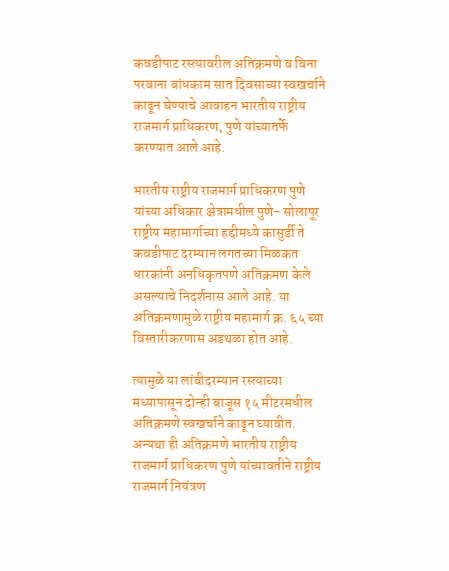कवडीपाट रस्त्यावरील अतिक्रमणे व विना परवाना बांधकाम सात दिवसाच्या स्वखर्चाने काढून घेण्याचे आवाहन भारतीय राष्ट्रीय राजमार्ग प्राधिकरण, पुणे यांच्यातर्फे करण्यात आले आहे.

भारतीय राष्ट्रीय राजमार्ग प्राधिकरण पुणे यांच्या अधिकार क्षेत्रामधील पुणे- सोलापूर राष्ट्रीय महामार्गाच्या हद्दीमध्ये कासुर्डी ते कवडीपाट दरम्यान लगतच्या मिळकत धारकांनी अनधिकृतपणे अतिक्रमण केले असल्याचे निदर्शनास आले आहे. या अतिक्रमणामुळे राष्ट्रीय महामार्ग क्र. ६५ च्या विस्तारीकरणास अडथळा होत आहे.

त्यामुळे या लांबीदरम्यान रस्त्याच्या मध्यापासून दोन्ही बाजूस १५ मीटरमधील अतिक्रमणे स्वखर्चाने काढून घ्यावीत. अन्यथा ही अतिक्रमणे भारतीय राष्ट्रीय राजमार्ग प्राधिकरण पुणे यांच्यावतीने राष्ट्रीय राजमार्ग नियंत्रण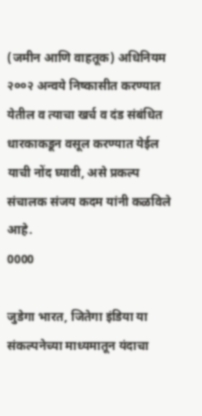(जमीन आणि वाहतूक) अधिनियम २००२ अन्वये निष्कासीत करण्यात येतील व त्याचा खर्च व दंड संबंधित धारकाकडून वसूल करण्यात येईल याची नोंद घ्यावी, असे प्रकल्प संचालक संजय कदम यांनी कळविले आहे.
0000

जुडेगा भारत, जितेगा इंडिया या संकल्पनेच्या माध्यमातून यंदाचा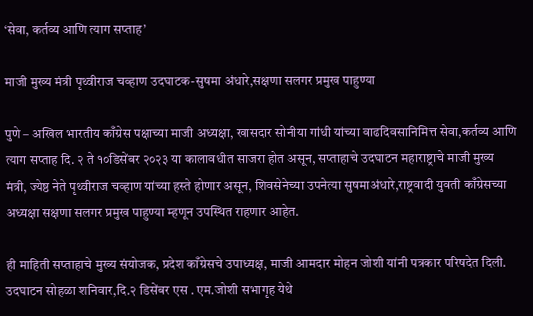‘सेवा, कर्तव्य आणि त्याग सप्ताह’

माजी मुख्य मंत्री पृथ्वीराज चव्हाण उदघाटक-सुषमा अंधारे,सक्षणा सलगर प्रमुख पाहुण्या

पुणे – अखिल भारतीय काँग्रेस पक्षाच्या माजी अध्यक्षा, खासदार सोनीया गांधी यांच्या वाढदिवसानिमित्त सेवा,कर्तव्य आणि त्याग सप्ताह दि. २ ते १०डिसेंबर २०२३ या कालावधीत साजरा होत असून, सप्ताहाचे उदघाटन महाराष्ट्राचे माजी मुख्य मंत्री, ज्येष्ठ नेते पृथ्वीराज चव्हाण यांच्या हस्ते होणार असून, शिवसेनेच्या उपनेत्या सुषमाअंधारे,राष्ट्रवादी युवती काँग्रेसच्या अध्यक्षा सक्षणा सलगर प्रमुख पाहुण्या म्हणून उपस्थित राहणार आहेत.

ही माहिती सप्ताहाचे मुख्य संयोजक, प्रदेश काँग्रेसचे उपाध्यक्ष, माजी आमदार मोहन जोशी यांनी पत्रकार परिषदेत दिली. उदघाटन सोहळा शनिवार,दि.२ डिसेंबर एस . एम.जोशी सभागृह येथे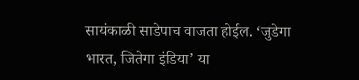सायंकाळी साडेपाच वाजता होईल. ‘जुडेगा भारत, जितेगा इंडिया’ या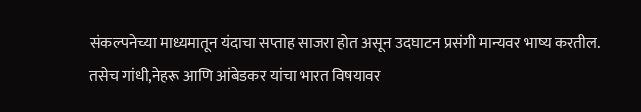संकल्पनेच्या माध्यमातून यंदाचा सप्ताह साजरा होत असून उदघाटन प्रसंगी मान्यवर भाष्य करतील.
तसेच गांधी,नेहरू आणि आंबेडकर यांचा भारत विषयावर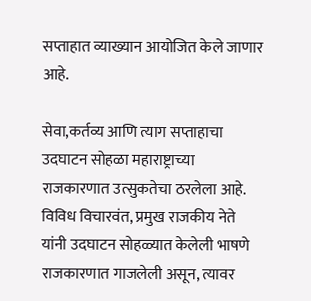सप्ताहात व्याख्यान आयोजित केले जाणार आहे.

सेवा,कर्तव्य आणि त्याग सप्ताहाचा उदघाटन सोहळा महाराष्ट्राच्या राजकारणात उत्सुकतेचा ठरलेला आहे. विविध विचारवंत, प्रमुख राजकीय नेते यांनी उदघाटन सोहळ्यात केलेली भाषणे राजकारणात गाजलेली असून, त्यावर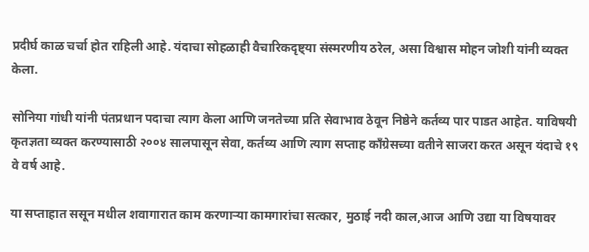प्रदीर्घ काळ चर्चा होत राहिली आहे. यंदाचा सोहळाही वैचारिकदृष्ट्या संस्मरणीय ठरेल, असा विश्वास मोहन जोशी यांनी व्यक्त केला.

सोनिया गांधी यांनी पंतप्रधान पदाचा त्याग केला आणि जनतेच्या प्रति सेवाभाव ठेवून निष्ठेने कर्तव्य पार पाडत आहेत. याविषयी कृतज्ञता व्यक्त करण्यासाठी २००४ सालपासून सेवा, कर्तव्य आणि त्याग सप्ताह काँग्रेसच्या वतीने साजरा करत असून यंदाचे १९ वे वर्ष आहे.

या सप्ताहात ससून मधील शवागारात काम करणाऱ्या कामगारांचा सत्कार, मुठाई नदी काल,आज आणि उद्या या विषयावर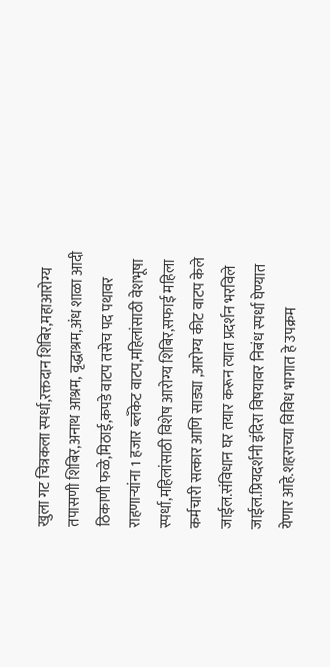खुला गट चित्रकला स्पर्धा,रक्तदान शिबिर,महाआरोग्य तपासणी शिबिर,अनाथ आश्रम, वृद्धाश्रम,अंध शाळा आदी ठिकाणी फळे,मिठाई,कपडे वाटप तसेच पद पथावर राहणाऱ्यांना 1 हजार ब्लँकेट वाटप,महिलांसाठी वेशभूषा स्पर्धा,महिलांसाठी विशेष आरोग्य शिबिर,सफाई महिला कर्मचारी सत्कार आणि साड्या ,आरोग्य कीट वाटप केले जाईल.संविधान घर तयार करून त्यात प्रदर्शन भरविले जाईल.प्रियदर्शनी इंदिरा विषयावर निबंध स्पर्धा घेण्यात येणार आहे.शहराच्या विविध भागात हे उपक्रम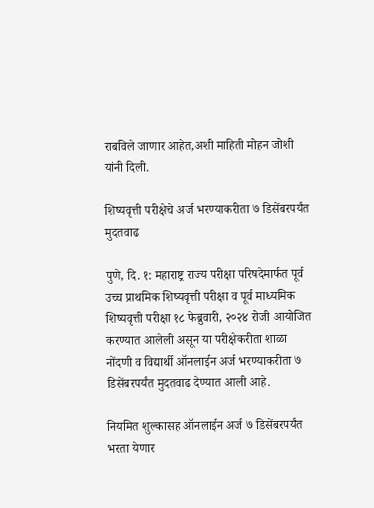राबविले जाणार आहेत,अशी माहिती मोहन जोशी यांनी दिली.

शिष्यवृत्ती परीक्षेचे अर्ज भरण्याकरीता ७ डिसेंबरपर्यंत मुदतवाढ

पुणे, दि. १: महाराष्ट्र राज्य परीक्षा परिषदेमार्फत पूर्व उच्च प्राथमिक शिष्यवृत्ती परीक्षा व पूर्व माध्यमिक शिष्यवृत्ती परीक्षा १८ फेब्रुवारी, २०२४ रोजी आयोजित करण्यात आलेली असून या परीक्षेकरीता शाळा नोंदणी व विद्यार्थी ऑनलाईन अर्ज भरण्याकरीता ७ डिसेंबरपर्यंत मुदतवाढ देण्यात आली आहे.

नियमित शुल्कासह ऑनलाईन अर्ज ७ डिसेंबरपर्यंत भरता येणार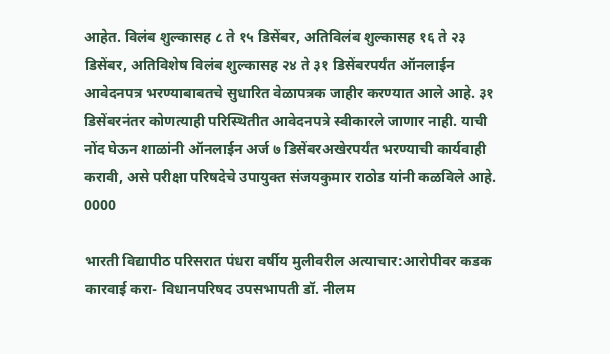आहेत. विलंब शुल्कासह ८ ते १५ डिसेंबर, अतिविलंब शुल्कासह १६ ते २३ डिसेंबर, अतिविशेष विलंब शुल्कासह २४ ते ३१ डिसेंबरपर्यंत ऑनलाईन आवेदनपत्र भरण्याबाबतचे सुधारित वेळापत्रक जाहीर करण्यात आले आहे. ३१ डिसेंबरनंतर कोणत्याही परिस्थितीत आवेदनपत्रे स्वीकारले जाणार नाही. याची नोंद घेऊन शाळांनी ऑनलाईन अर्ज ७ डिसेंबरअखेरपर्यंत भरण्याची कार्यवाही करावी, असे परीक्षा परिषदेचे उपायुक्त संजयकुमार राठोड यांनी कळविले आहे.
0000

भारती विद्यापीठ परिसरात पंधरा वर्षीय मुलीवरील अत्याचार:आरोपीवर कडक कारवाई करा- विधानपरिषद उपसभापती डॉ. नीलम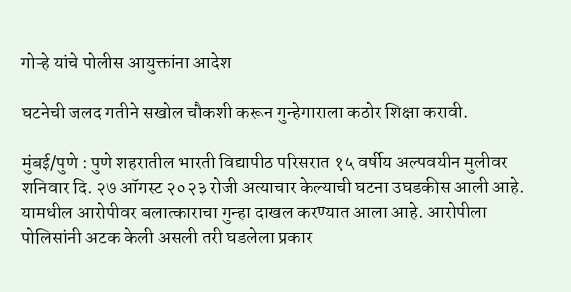गोऱ्हे यांचे पोलीस आयुक्तांना आदेश

घटनेची जलद गतीने सखोल चौकशी करून गुन्हेगाराला कठोर शिक्षा करावी.

मुंबई/पुणे : पुणे शहरातील भारती विद्यापीठ परिसरात १५ वर्षीय अल्पवयीन मुलीवर शनिवार दि. २७ ऑगस्ट २०२३ रोजी अत्याचार केल्याची घटना उघडकीस आली आहे. यामधील आरोपीवर बलात्काराचा गुन्हा दाखल करण्यात आला आहे. आरोपीला पोलिसांनी अटक केली असली तरी घडलेला प्रकार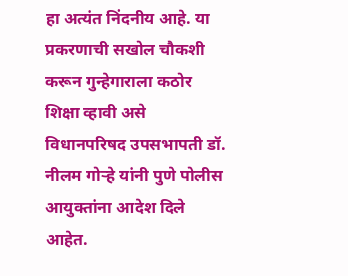हा अत्यंत निंदनीय आहे. या प्रकरणाची सखोल चौकशी करून गुन्हेगाराला कठोर शिक्षा व्हावी असे विधानपरिषद उपसभापती डॉ. नीलम गोऱ्हे यांनी पुणे पोलीस आयुक्तांना आदेश दिले आहेत.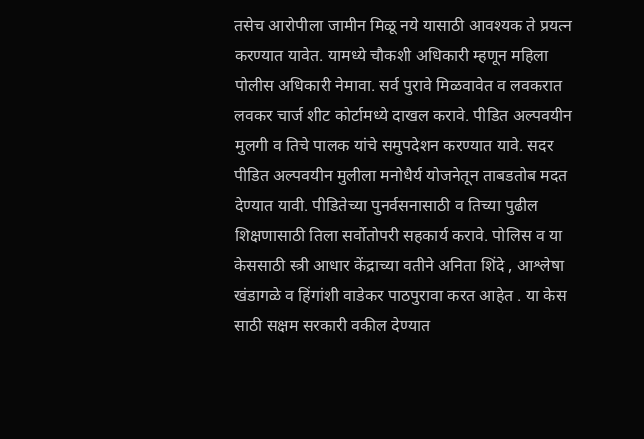तसेच आरोपीला जामीन मिळू नये यासाठी आवश्यक ते प्रयत्न करण्यात यावेत. यामध्ये चौकशी अधिकारी म्हणून महिला पोलीस अधिकारी नेमावा. सर्व पुरावे मिळवावेत व लवकरात लवकर चार्ज शीट कोर्टामध्ये दाखल करावे. पीडित अल्पवयीन मुलगी व तिचे पालक यांचे समुपदेशन करण्यात यावे. सदर पीडित अल्पवयीन मुलीला मनोधैर्य योजनेतून ताबडतोब मदत देण्यात यावी. पीडितेच्या पुनर्वसनासाठी व तिच्या पुढील शिक्षणासाठी तिला सर्वोतोपरी सहकार्य करावे. पोलिस व या केससाठी स्त्री आधार केंद्राच्या वतीने अनिता शिंदे , आश्लेषा खंडागळे व हिंगांशी वाडेकर पाठपुरावा करत आहेत . या केस साठी सक्षम सरकारी वकील देण्यात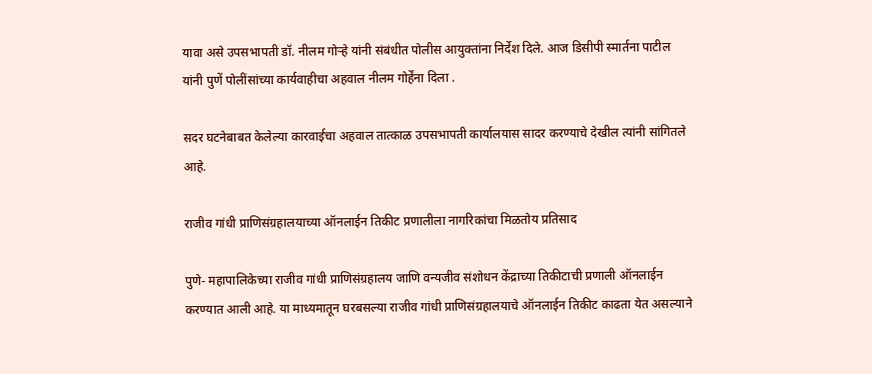यावा असे उपसभापती डॉ. नीलम गोऱ्हे यांनी संबंधीत पोलीस आयुक्तांना निर्देश दिले. आज डिसीपी स्मार्तना पाटील यांनी पुणें पोलींसांच्या कार्यवाहीचा अहवाल नीलम गोर्हेंना दिला .

सदर घटनेबाबत केलेल्या कारवाईचा अहवाल तात्काळ उपसभापती कार्यालयास सादर करण्याचे देखील त्यांनी सांगितले आहे.

राजीव गांधी प्राणिसंग्रहालयाच्या ऑनलाईन तिकीट प्रणालीला नागरिकांचा मिळतोय प्रतिसाद

पुणे- महापालिकेच्या राजीव गांधी प्राणिसंग्रहालय जाणि वन्यजीव संशोधन केंद्राच्या तिकीटाची प्रणाली ऑनलाईन करण्यात आली आहे. या माध्यमातून घरबसल्या राजीव गांधी प्राणिसंग्रहालयाचे ऑनलाईन तिकीट काढता येत असल्याने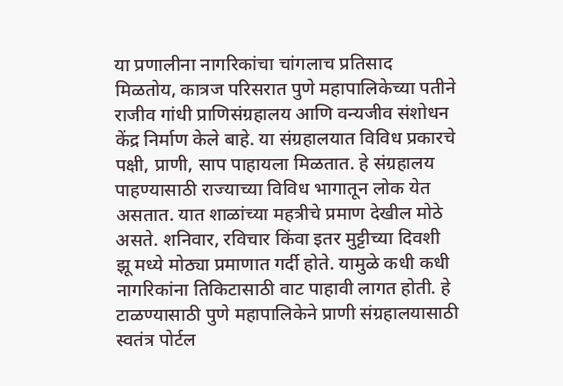या प्रणालीना नागरिकांचा चांगलाच प्रतिसाद मिळतोय, कात्रज परिसरात पुणे महापालिकेच्या पतीने राजीव गांधी प्राणिसंग्रहालय आणि वन्यजीव संशोधन केंद्र निर्माण केले बाहे. या संग्रहालयात विविध प्रकारचे पक्षी, प्राणी, साप पाहायला मिळतात. हे संग्रहालय पाहण्यासाठी राज्याच्या विविध भागातून लोक येत असतात. यात शाळांच्या महत्रीचे प्रमाण देखील मोठे असते. शनिवार, रविचार किंवा इतर मुट्टीच्या दिवशी झू मध्ये मोठ्या प्रमाणात गर्दी होते. यामुळे कधी कधी नागरिकांना तिकिटासाठी वाट पाहावी लागत होती. हे टाळण्यासाठी पुणे महापालिकेने प्राणी संग्रहालयासाठी स्वतंत्र पोर्टल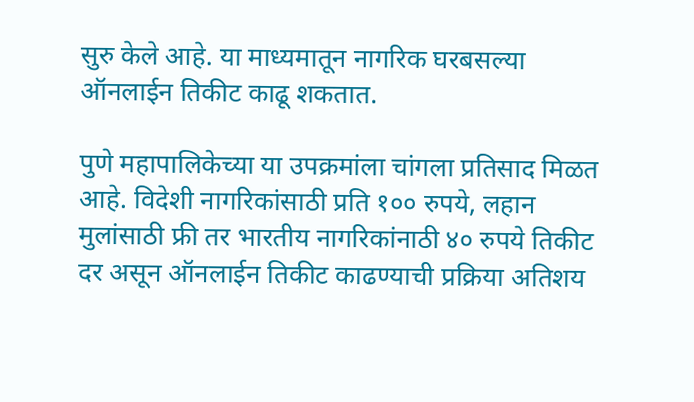सुरु केले आहे. या माध्यमातून नागरिक घरबसल्या ऑनलाईन तिकीट काढू शकतात.

पुणे महापालिकेच्या या उपक्रमांला चांगला प्रतिसाद मिळत आहे. विदेशी नागरिकांसाठी प्रति १०० रुपये, लहान मुलांसाठी फ्री तर भारतीय नागरिकांनाठी ४० रुपये तिकीट दर असून ऑनलाईन तिकीट काढण्याची प्रक्रिया अतिशय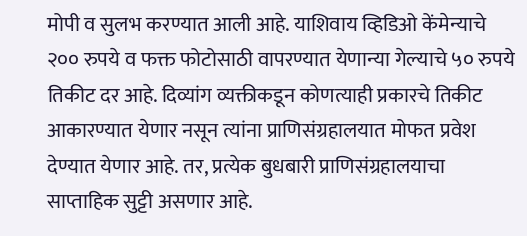मोपी व सुलभ करण्यात आली आहे. याशिवाय व्हिडिओ केंमेन्याचे २०० रुपये व फक्त फोटोसाठी वापरण्यात येणान्या गेल्याचे ५० रुपये तिकीट दर आहे. दिव्यांग व्यक्तीकडून कोणत्याही प्रकारचे तिकीट आकारण्यात येणार नसून त्यांना प्राणिसंग्रहालयात मोफत प्रवेश देण्यात येणार आहे. तर, प्रत्येक बुधबारी प्राणिसंग्रहालयाचा साप्ताहिक सुट्टी असणार आहे.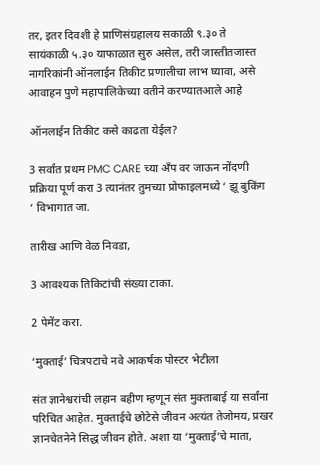तर, इतर दिवशी हे प्राणिसंग्रहालय सकाळी ९.३० ते सायंकाळी ५.३० याफाळात सुरु असेल, तरी जास्तीतजास्त नागरिकांनी ऑनलाईन तिकीट प्रणालीचा लाभ घ्यावा, असे आवाहन पुणे महापालिकेच्या वतीने करण्यातआले आहे

ऑनलाईन तिकीट कसे काढता येईल?

3 सर्वांत प्रथम PMC CARE च्या अँप वर जाऊन नोंदणी प्रक्रिया पूर्ण करा 3 त्यानंतर तुमच्या प्रोफाइलमध्ये ‘ झू बुकिंग ‘ विभागात जा.

तारीख आणि वेळ निवडा,

3 आवश्यक तिकिटांची संख्या टाका.

2 पेमेंट करा.

‘मुक्ताई’ चित्रपटाचे नवे आकर्षक पोस्टर भेटीला

संत ज्ञानेश्वरांची लहान बहीण म्हणून संत मुक्ताबाई या सर्वांना परिचित आहेत. मुक्ताईचे छोटेसे जीवन अत्यंत तेजोमय, प्रखर ज्ञानचेतनेने सिद्ध जीवन होते. अशा या ‘मुक्ताई’चे माता,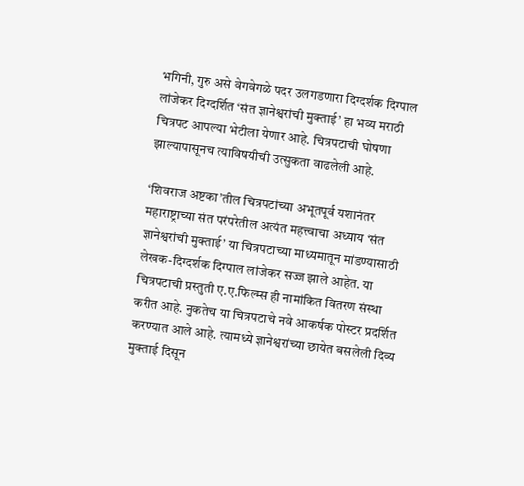भगिनी, गुरु असे वेगवेगळे पदर उलगडणारा दिग्दर्शक दिग्पाल लांजेकर दिग्दर्शित ‘संत ज्ञानेश्वरांची मुक्ताई’ हा भव्य मराठी चित्रपट आपल्या भेटीला येणार आहे. चित्रपटाची घोषणा झाल्यापासूनच त्याविषयीची उत्सुकता वाढलेली आहे.

‘शिवराज अष्टका’तील चित्रपटांच्या अभूतपूर्व यशानंतर महाराष्ट्राच्या संत परंपरेतील अत्यंत महत्त्वाचा अध्याय ‘संत ज्ञानेश्वरांची मुक्ताई’ या चित्रपटाच्या माध्यमातून मांडण्यासाठी लेखक-दिग्दर्शक दिग्पाल लांजेकर सज्ज झाले आहेत. या चित्रपटाची प्रस्तुती ए.ए.फिल्म्स ही नामांकित वितरण संस्था करीत आहे. नुकतेच या चित्रपटाचे नवे आकर्षक पोस्टर प्रदर्शित करण्यात आले आहे. त्यामध्ये ज्ञानेश्वरांच्या छायेत बसलेली दिव्य मुक्ताई दिसून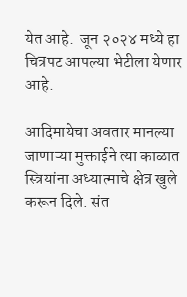येत आहे.  जून २०२४ मध्ये हा चित्रपट आपल्या भेटीला येणार आहे.

आदिमायेचा अवतार मानल्या जाणाऱ्या मुक्ताईने त्या काळात स्त्रियांना अध्यात्माचे क्षेत्र खुले करून दिले. संत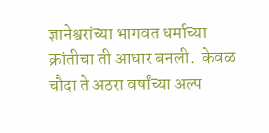ज्ञानेश्वरांच्या भागवत धर्माच्या क्रांतीचा ती आधार बनली.  केवळ चौदा ते अठरा वर्षांच्या अल्प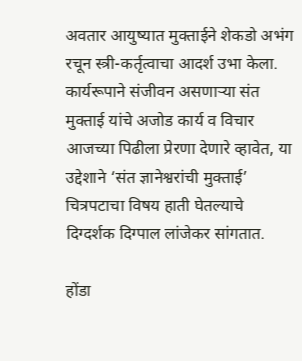अवतार आयुष्यात मुक्ताईने शेकडो अभंग रचून स्त्री-कर्तृत्वाचा आदर्श उभा केला. कार्यरूपाने संजीवन असणाऱ्या संत मुक्ताई यांचे अजोड कार्य व विचार आजच्या पिढीला प्रेरणा देणारे व्हावेत, या उद्देशाने ‘संत ज्ञानेश्वरांची मुक्ताई’ चित्रपटाचा विषय हाती घेतल्याचे दिग्दर्शक दिग्पाल लांजेकर सांगतात.

होंडा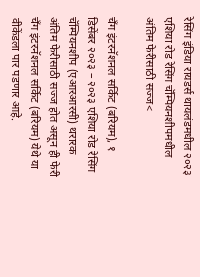रेसिंग इंडिया रायडर्स थायलंडमधील २०२३ एशिया रोड रेसिंग चॅम्पियनशीपमधील अंतिम फेरीसाठी सज्ज<

चँग इंटरनॅशनल सर्किट (बरियम), १ डिसेंबर २०२३ – २०२३ एशिया रोड रेसिंग चॅम्पियनशीप (एआरआरसी) थरारक अंतिम फेरीसाठी सज्ज होत असून ही फेरी चँग इंटरनॅशनल सर्किट (बरियम) येथे या वीकेंडला पार पडणार आहे.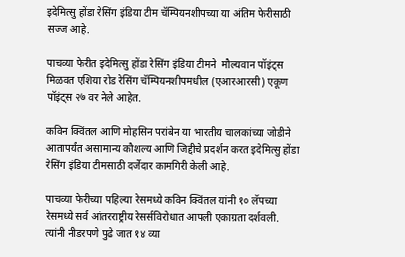इदेमित्सु होंडा रेसिंग इंडिया टीम चॅम्पियनशीपच्या या अंतिम फेरीसाठी सज्ज आहे.

पाचव्या फेरीत इदेमित्सु होंडा रेसिंग इंडिया टीमने  मौल्यवान पॉइंट्स मिळवत एशिया रोड रेसिंग चॅम्पियनशीपमधील (एआरआरसी) एकूण पॉइंट्स २७ वर नेले आहेत.

कविन क्विंतल आणि मोहसिन परांबेन या भारतीय चालकांच्या जोडीने आतापर्यंत असामान्य कौशल्य आणि जिद्दीचे प्रदर्शन करत इदेमित्सु होंडा रेसिंग इंडिया टीमसाठी दर्जेदार कामगिरी केली आहे.

पाचव्या फेरीच्या पहिल्या रेसमध्ये कविन क्विंतल यांनी १० लॅपच्या रेसमध्ये सर्व आंतरराष्ट्रीय रेसर्सविरोधात आपली एकाग्रता दर्शवली. त्यांनी नीडरपणे पुढे जात १४ व्या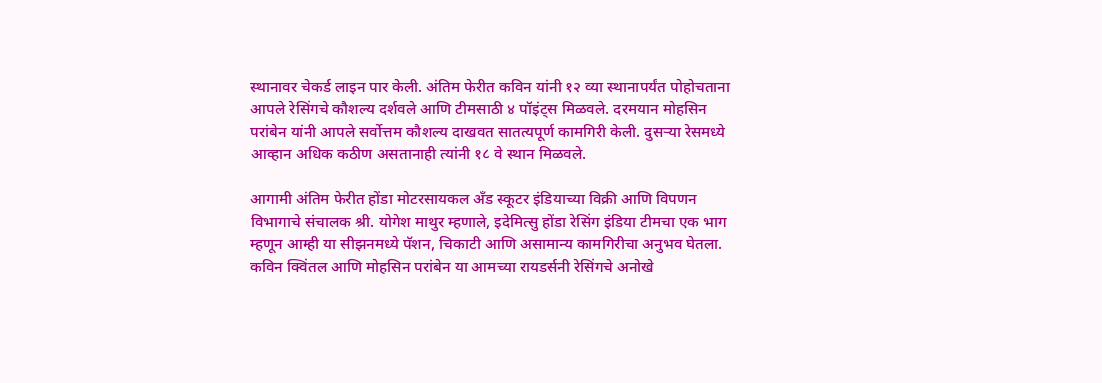स्थानावर चेकर्ड लाइन पार केली. अंतिम फेरीत कविन यांनी १२ व्या स्थानापर्यंत पोहोचताना आपले रेसिंगचे कौशल्य दर्शवले आणि टीमसाठी ४ पॉइंट्स मिळवले. दरमयान मोहसिन परांबेन यांनी आपले सर्वोत्तम कौशल्य दाखवत सातत्यपूर्ण कामगिरी केली. दुसऱ्या रेसमध्ये आव्हान अधिक कठीण असतानाही त्यांनी १८ वे स्थान मिळवले.

आगामी अंतिम फेरीत होंडा मोटरसायकल अँड स्कूटर इंडियाच्या विक्री आणि विपणन विभागाचे संचालक श्री. योगेश माथुर म्हणाले, इदेमित्सु होंडा रेसिंग इंडिया टीमचा एक भाग म्हणून आम्ही या सीझनमध्ये पॅशन, चिकाटी आणि असामान्य कामगिरीचा अनुभव घेतला. कविन क्विंतल आणि मोहसिन परांबेन या आमच्या रायडर्सनी रेसिंगचे अनोखे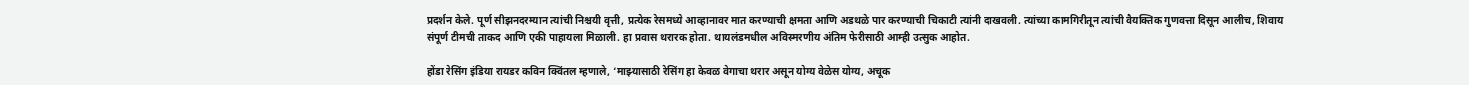प्रदर्शन केले. पूर्ण सीझनदरम्यान त्यांची निश्चयी वृत्ती, प्रत्येक रेसमध्ये आव्हानावर मात करण्याची क्षमता आणि अडथळे पार करण्याची चिकाटी त्यांनी दाखवली. त्यांच्या कामगिरीतून त्यांची वैयक्तिक गुणवत्ता दिसून आलीच, शिवाय संपूर्ण टीमची ताकद आणि एकी पाहायला मिळाली. हा प्रवास थरारक होता. थायलंडमधील अविस्मरणीय अंतिम फेरीसाठी आम्ही उत्सुक आहोत.

होंडा रेसिंग इंडिया रायडर कविन क्विंतल म्हणाले, ‘माझ्यासाठी रेसिंग हा केवळ वेगाचा थरार असून योग्य वेळेस योग्य, अचूक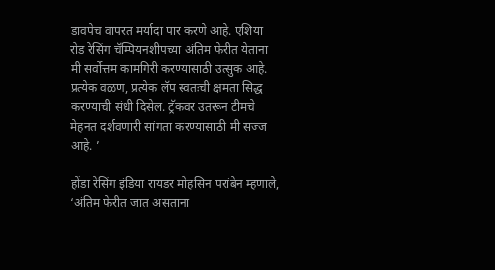डावपेच वापरत मर्यादा पार करणे आहे. एशिया रोड रेसिंग चॅम्पियनशीपच्या अंतिम फेरीत येताना मी सर्वोत्तम कामगिरी करण्यासाठी उत्सुक आहे. प्रत्येक वळण, प्रत्येक लॅप स्वतःची क्षमता सिद्ध करण्याची संधी दिसेल. ट्रॅकवर उतरून टीमचे मेहनत दर्शवणारी सांगता करण्यासाठी मी सज्ज आहे. ’

होंडा रेसिंग इंडिया रायडर मोहसिन परांबेन म्हणाले, ‘अंतिम फेरीत जात असताना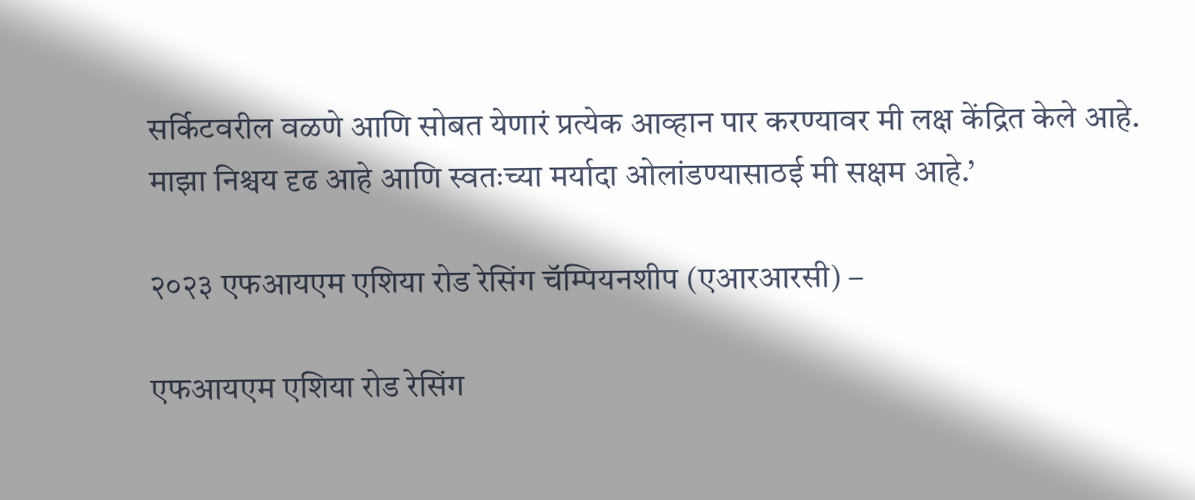सर्किटवरील वळणे आणि सोबत येणारं प्रत्येक आव्हान पार करण्यावर मी लक्ष केंद्रित केले आहे. माझा निश्चय दृढ आहे आणि स्वतःच्या मर्यादा ओलांडण्यासाठई मी सक्षम आहे.’

२०२३ एफआयएम एशिया रोड रेसिंग चॅम्पियनशीप (एआरआरसी) –

एफआयएम एशिया रोड रेसिंग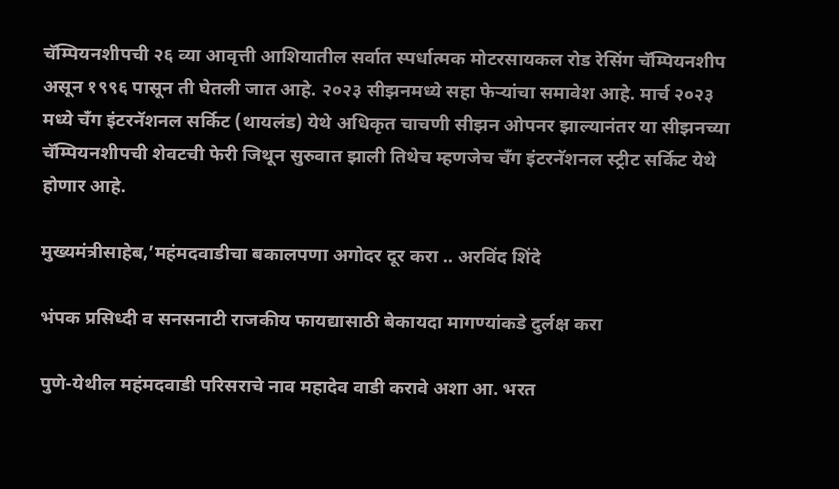चॅम्पियनशीपची २६ व्या आवृत्ती आशियातील सर्वात स्पर्धात्मक मोटरसायकल रोड रेसिंग चॅम्पियनशीप असून १९९६ पासून ती घेतली जात आहे. २०२३ सीझनमध्ये सहा फेऱ्यांचा समावेश आहे. मार्च २०२३ मध्ये चँग इंटरनॅशनल सर्किट (थायलंड) येथे अधिकृत चाचणी सीझन ओपनर झाल्यानंतर या सीझनच्या चॅम्पियनशीपची शेवटची फेरी जिथून सुरुवात झाली तिथेच म्हणजेच चँग इंटरनॅशनल स्ट्रीट सर्किट येथे होणार आहे.

मुख्यमंत्रीसाहेब,’महंमदवाडीचा बकालपणा अगोदर दूर करा .. अरविंद शिंदे

भंपक प्रसिध्दी व सनसनाटी राजकीय फायद्यासाठी बेकायदा मागण्यांकडे दुर्लक्ष करा

पुणे-येथील महंमदवाडी परिसराचे नाव महादेव वाडी करावे अशा आ. भरत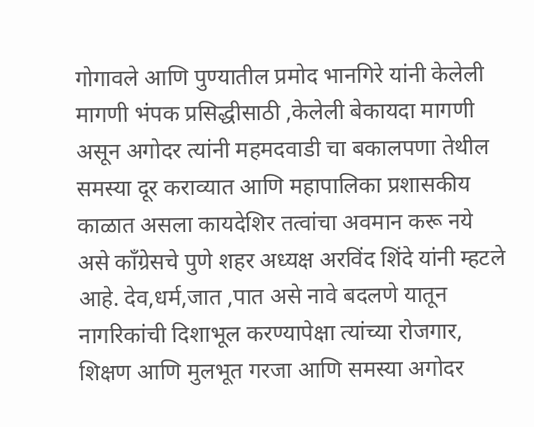गोगावले आणि पुण्यातील प्रमोद भानगिरे यांनी केलेली मागणी भंपक प्रसिद्धीसाठी ,केलेली बेकायदा मागणी असून अगोदर त्यांनी महमदवाडी चा बकालपणा तेथील समस्या दूर कराव्यात आणि महापालिका प्रशासकीय काळात असला कायदेशिर तत्वांचा अवमान करू नये असे कॉंग्रेसचे पुणे शहर अध्यक्ष अरविंद शिंदे यांनी म्हटले आहे. देव,धर्म,जात ,पात असे नावे बदलणे यातून नागरिकांची दिशाभूल करण्यापेक्षा त्यांच्या रोजगार, शिक्षण आणि मुलभूत गरजा आणि समस्या अगोदर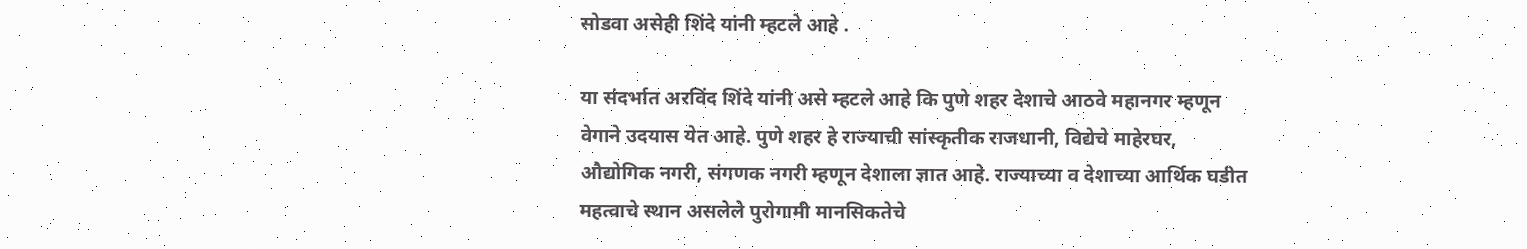सोडवा असेही शिंदे यांनी म्हटले आहे .

या संदर्भात अरविंद शिंदे यांनी असे म्हटले आहे कि पुणे शहर देशाचे आठवे महानगर म्हणून वेगाने उदयास येत आहे. पुणे शहर हे राज्याची सांस्कृतीक राजधानी, विद्येचे माहेरघर, औद्योगिक नगरी, संगणक नगरी म्हणून देशाला ज्ञात आहे. राज्याच्या व देशाच्या आर्थिक घडीत महत्वाचे स्थान असलेले पुरोगामी मानसिकतेचे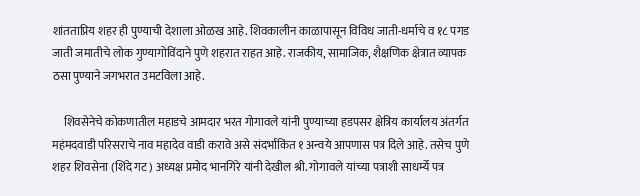शांतताप्रिय शहर ही पुण्याची देशाला ओळख आहे. शिवकालीन काळापासून विविध जाती-धर्माचे व १८ पगड जाती जमातीचे लोक गुण्यागोविंदाने पुणे शहरात राहत आहे. राजकीय, सामाजिक, शैक्षणिक क्षेत्रात व्यापक ठसा पुण्याने जगभरात उमटविला आहे.

     शिवसेनेचे कोकणातील महाडचे आमदार भरत गोगावले यांनी पुण्याच्या हडपसर क्षेत्रिय कार्यालय अंतर्गत महंमदवाडी परिसराचे नाव महादेव वाडी करावे असे संदर्भाकिंत १ अन्वये आपणास पत्र दिले आहे. तसेच पुणे शहर शिवसेना (शिंदे गट) अध्यक्ष प्रमोद भानगिरे यांनी देखील श्री. गोगावले यांच्या पत्राशी साधर्म्ये पत्र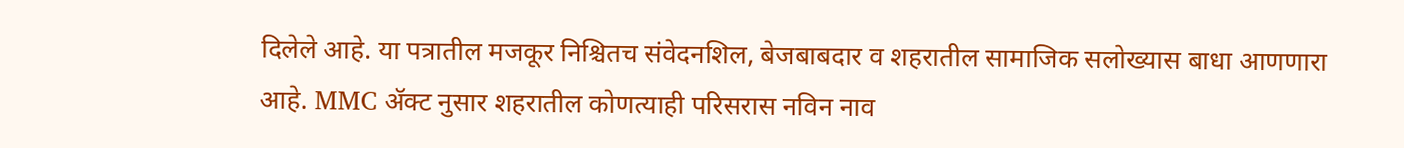दिलेले आहे. या पत्रातील मजकूर निश्चितच संवेदनशिल, बेजबाबदार व शहरातील सामाजिक सलोख्यास बाधा आणणारा आहे. MMC ॲक्ट नुसार शहरातील कोणत्याही परिसरास नविन नाव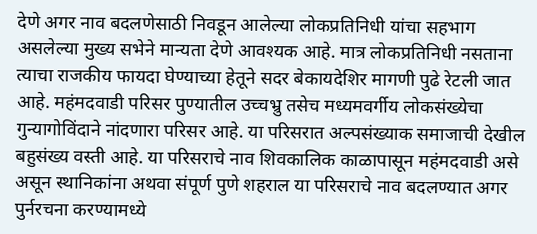देणे अगर नाव बदलणेसाठी निवडून आलेल्या लोकप्रतिनिधी यांचा सहभाग असलेल्या मुख्य सभेने मान्यता देणे आवश्यक आहे. मात्र लोकप्रतिनिधी नसताना त्याचा राजकीय फायदा घेण्याच्या हेतूने सदर बेकायदेशिर मागणी पुढे रेटली जात आहे. महंमदवाडी परिसर पुण्यातील उच्चभ्रु तसेच मध्यमवर्गीय लोकसंख्येचा गुन्यागोविंदाने नांदणारा परिसर आहे. या परिसरात अल्पसंख्याक समाजाची देखील बहुसंख्य वस्ती आहे. या परिसराचे नाव शिवकालिक काळापासून महंमदवाडी असे असून स्थानिकांना अथवा संपूर्ण पुणे शहराल या परिसराचे नाव बदलण्यात अगर पुर्नरचना करण्यामध्ये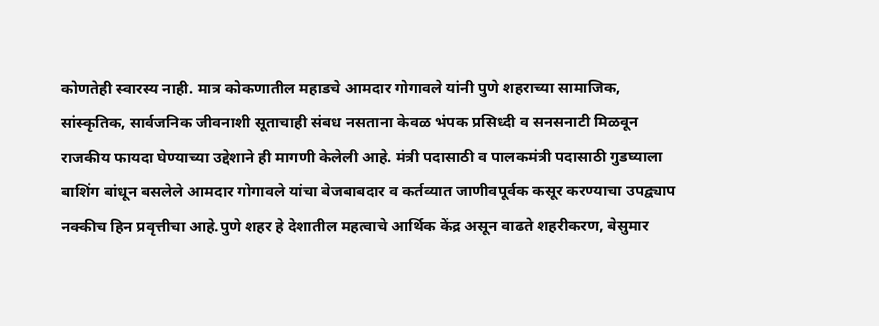कोणतेही स्वारस्य नाही. मात्र कोकणातील महाडचे आमदार गोगावले यांनी पुणे शहराच्या सामाजिक, सांस्कृतिक, सार्वजनिक जीवनाशी सूताचाही संबध नसताना केवळ भंपक प्रसिध्दी व सनसनाटी मिळवून राजकीय फायदा घेण्याच्या उद्देशाने ही मागणी केलेली आहे. मंत्री पदासाठी व पालकमंत्री पदासाठी गुडघ्याला बाशिंग बांधून बसलेले आमदार गोगावले यांचा बेजबाबदार व कर्तव्यात जाणीवपूर्वक कसूर करण्याचा उपद्व्याप नक्कीच हिन प्रवृत्तीचा आहे.पुणे शहर हे देशातील महत्वाचे आर्थिक केंद्र असून वाढते शहरीकरण, बेसुमार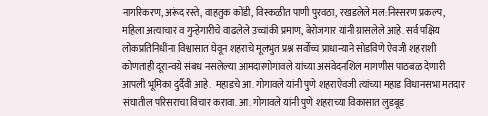नागरिकरण, अरूंद रस्ते, वाहतुक कोंडी, विस्कळीत पाणी पुरवठा, रखडलेले मल:निस्सरण प्रकल्प, महिला अत्याचार व गुन्हेगारीचे वाढलेले उच्चांकी प्रमाण, बेरोजगार यांनी ग्रासलेले आहे. सर्व पक्षिय लोकप्रतिनिधींना विश्वासात घेवून शहराचे मूलभुत प्रश्न सर्वोच्च प्राधान्याने सोडविणे ऐवजी शहराशी कोणताही दूरान्वये संबध नसलेल्या आमदारगोगावले यांच्या असंवेदनशिल मागणीस पाठबळ देणारी आपली भूमिका दुर्दैवी आहे.  महाडचे आ. गोगावले यांनी पुणे शहराऐवजी त्यांच्या महाड विधानसभा मतदार संघातील परिसराचा विचार करावा. आ. गोगावले यांनी पुणे शहराच्या विकासात लुडबूड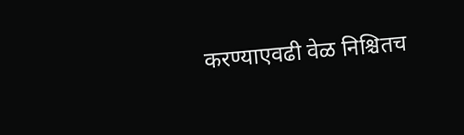करण्याएवढी वेळ निश्चितच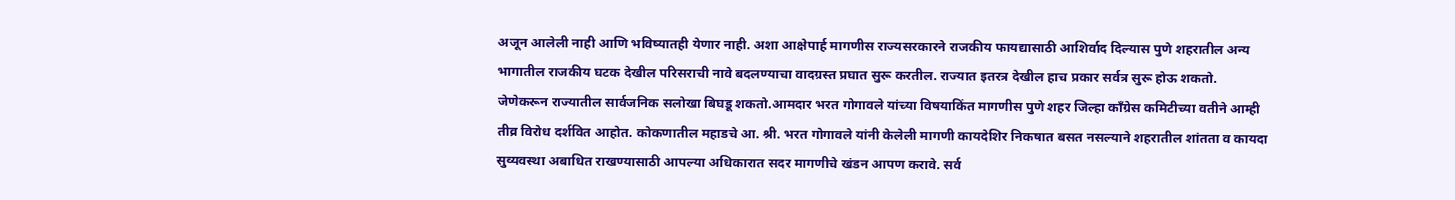अजून आलेली नाही आणि भविष्यातही येणार नाही. अशा आक्षेपार्ह मागणीस राज्यसरकारने राजकीय फायद्यासाठी आशिर्वाद दिल्यास पुणे शहरातील अन्य भागातील राजकीय घटक देखील परिसराची नावे बदलण्याचा वादग्रस्त प्रघात सुरू करतील. राज्यात इतरत्र देखील हाच प्रकार सर्वत्र सुरू होऊ शकतो. जेणेकरून राज्यातील सार्वजनिक सलोखा बिघडू शकतो.आमदार भरत गोगावले यांच्या विषयाकिंत मागणीस पुणे शहर जिल्हा काँग्रेस कमिटीच्या वतीने आम्ही तीव्र विरोध दर्शवित आहोत. कोकणातील महाडचे आ. श्री. भरत गोगावले यांनी केलेली मागणी कायदेशिर निकषात बसत नसल्याने शहरातील शांतता व कायदा सुव्यवस्था अबाधित राखण्यासाठी आपल्या अधिकारात सदर मागणीचे खंडन आपण करावे. सर्व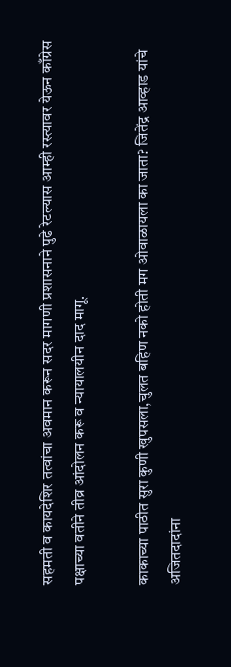सहमती व कायदेशिर तत्वांचा अवमान करून सदर मागणी प्रशासनाने पुढे रेटल्यास आम्ही रस्त्यावर येऊन काँग्रेस पक्षाच्या वतीने तीव्र आंदोलन करू व न्यायालयीन दाद मागू.

काकाच्या पाठीत सुरा कुणी खुपसला,चुलत बहिण नको होती मग ओवाळायला का जाता? जितेंद्र आव्हाड यांचे अजितदादांना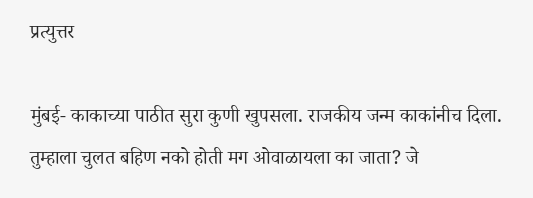प्रत्युत्तर

मुंबई- काकाच्या पाठीत सुरा कुणी खुपसला. राजकीय जन्म काकांनीच दिला. तुम्हाला चुलत बहिण नको होती मग ओवाळायला का जाता? जे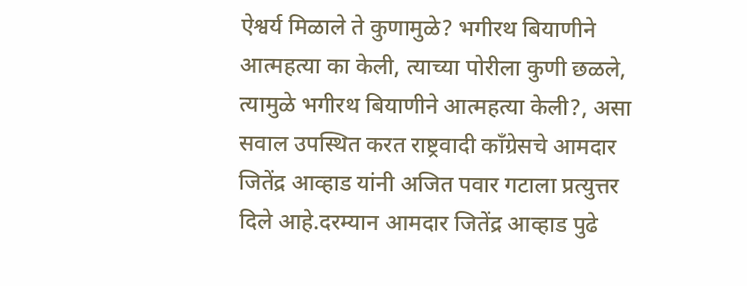ऐश्वर्य मिळाले ते कुणामुळे? भगीरथ बियाणीने आत्महत्या का केली, त्याच्या पोरीला कुणी छळले, त्यामुळे भगीरथ बियाणीने आत्महत्या केली?, असा सवाल उपस्थित करत राष्ट्रवादी काँग्रेसचे आमदार जितेंद्र आव्हाड यांनी अजित पवार गटाला प्रत्युत्तर दिले आहे.दरम्यान आमदार जितेंद्र आव्हाड पुढे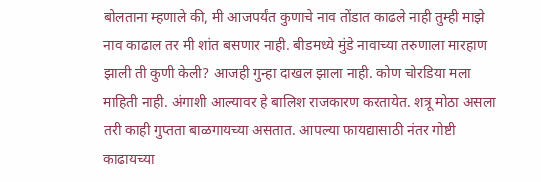बोलताना म्हणाले की, मी आजपर्यंत कुणाचे नाव तोंडात काढले नाही तुम्ही माझे नाव काढाल तर मी शांत बसणार नाही. बीडमध्ये मुंडे नावाच्या तरुणाला मारहाण झाली ती कुणी केली? आजही गुन्हा दाखल झाला नाही. कोण चोरडिया मला माहिती नाही. अंगाशी आल्यावर हे बालिश राजकारण करतायेत. शत्रू मोठा असला तरी काही गुप्तता बाळगायच्या असतात. आपल्या फायद्यासाठी नंतर गोष्टी काढायच्या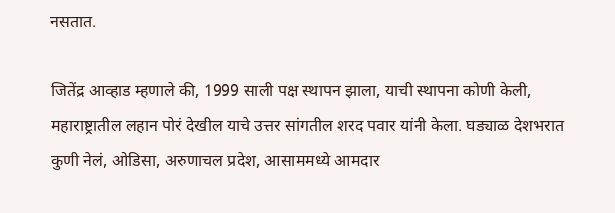नसतात.

जितेंद्र आव्हाड म्हणाले की, 1999 साली पक्ष स्थापन झाला, याची स्थापना कोणी केली, महाराष्ट्रातील लहान पोरं देखील याचे उत्तर सांगतील शरद पवार यांनी केला. घड्याळ देशभरात कुणी नेलं, ओडिसा, अरुणाचल प्रदेश, आसाममध्ये आमदार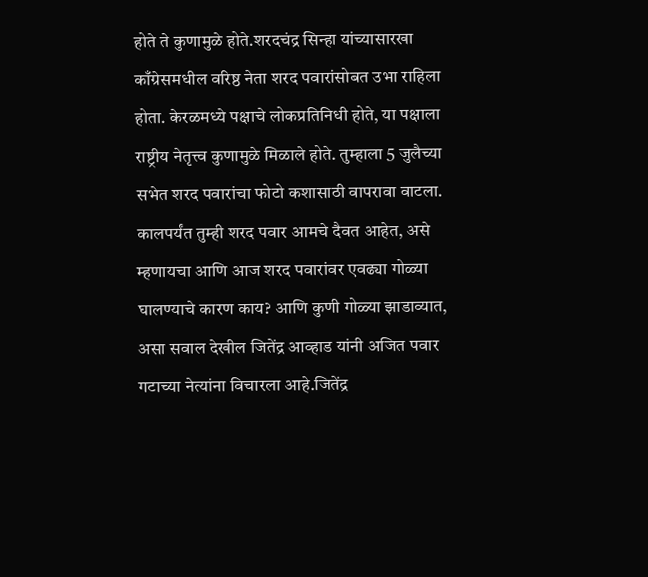होते ते कुणामुळे होते.शरदचंद्र सिन्हा यांच्यासारखा काँग्रेसमधील वरिष्ठ नेता शरद पवारांसोबत उभा राहिला होता. केरळमध्ये पक्षाचे लोकप्रतिनिधी होते, या पक्षाला राष्ट्रीय नेतृत्त्व कुणामुळे मिळाले होते. तुम्हाला 5 जुलैच्या सभेत शरद पवारांचा फोटो कशासाठी वापरावा वाटला. कालपर्यंत तुम्ही शरद पवार आमचे दैवत आहेत, असे म्हणायचा आणि आज शरद पवारांवर एवढ्या गोळ्या घालण्याचे कारण काय? आणि कुणी गोळ्या झाडाव्यात, असा सवाल देखील जितेंद्र आव्हाड यांनी अजित पवार गटाच्या नेत्यांना विचारला आहे.जितेंद्र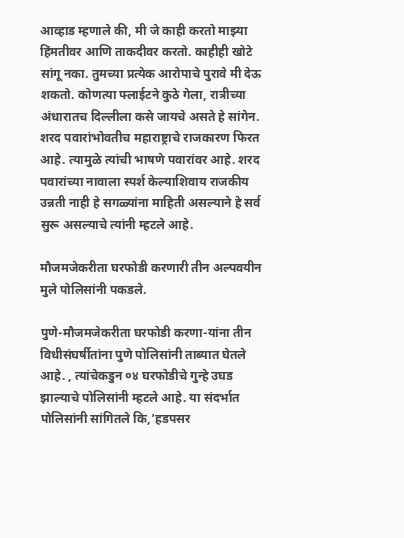आव्हाड म्हणाले की, मी जे काही करतो माझ्या हिंमतीवर आणि ताकदीवर करतो. काहीही खोटे सांगू नका. तुमच्या प्रत्येक आरोपाचे पुरावे मी देऊ शकतो. कोणत्या फ्लाईटने कुठे गेला, रात्रीच्या अंधारातच दिल्लीला कसे जायचे असते हे सांगेन. शरद पवारांभोवतीच महाराष्ट्राचे राजकारण फिरत आहे. त्यामुळे त्यांची भाषणे पवारांवर आहे. शरद पवारांच्या नावाला स्पर्श केल्याशिवाय राजकीय उन्नती नाही हे सगळ्यांना माहिती असल्याने हे सर्व सुरू असल्याचे त्यांनी म्हटले आहे.

मौजमजेकरीता घरफोडी करणारी तीन अल्पवयीन मुले पोलिसांनी पकडले.

पुणे-मौजमजेकरीता घरफोडी करणा-यांना तीन विधीसंघर्षीतांना पुणे पोलिसांनी ताब्यात घेतले आहे. , त्यांचेकडुन ०४ घरफोडीचे गुन्हे उघड झाल्याचे पोलिसांनी म्हटले आहे. या संदर्भात पोलिसांनी सांगितले कि,’हडपसर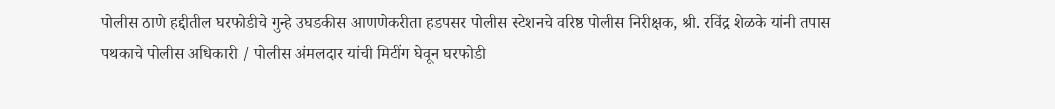पोलीस ठाणे हद्दीतील घरफोडीचे गुन्हे उघडकीस आणणेकरीता हडपसर पोलीस स्टेशनचे वरिष्ठ पोलीस निरीक्षक, श्री. रविंद्र शेळके यांनी तपास पथकाचे पोलीस अधिकारी / पोलीस अंमलदार यांची मिटींग घेवून घरफोडी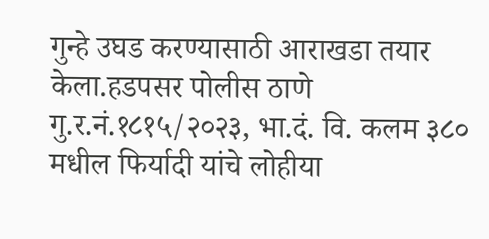गुन्हे उघड करण्यासाठी आराखडा तयार केला.हडपसर पोलीस ठाणे गु.र.नं.१८१५/२०२३, भा.दं. वि. कलम ३८० मधील फिर्यादी यांचे लोहीया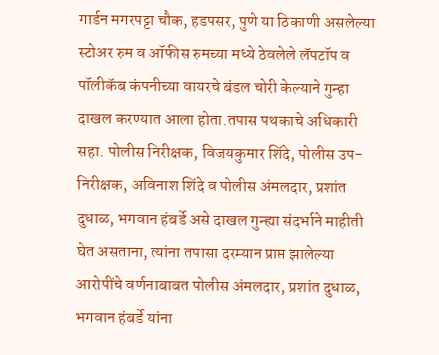गार्डन मगरपट्टा चौक, हडपसर, पुणे या ठिकाणी असलेल्या स्टोअर रुम व ऑफीस रुमच्या मध्ये ठेवलेले लॅपटॉप व पॉलीकॅब कंपनीच्या वायरचे बंडल चोरी केल्याने गुन्हा दाखल करण्यात आला होता.तपास पथकाचे अधिकारी सहा. पोलीस निरीक्षक, विजयकुमार शिंदे, पोलीस उप-निरीक्षक, अविनाश शिंदे व पोलीस अंमलदार, प्रशांत दुधाळ, भगवान हंबर्डे असे दाखल गुन्ह्या संदर्भाने माहीती घेत असताना, त्यांना तपासा दरम्यान प्राप्त झालेल्या आरोपींचे वर्णनाबाबत पोलीस अंमलदार, प्रशांत दुधाळ, भगवान हंबर्डे यांना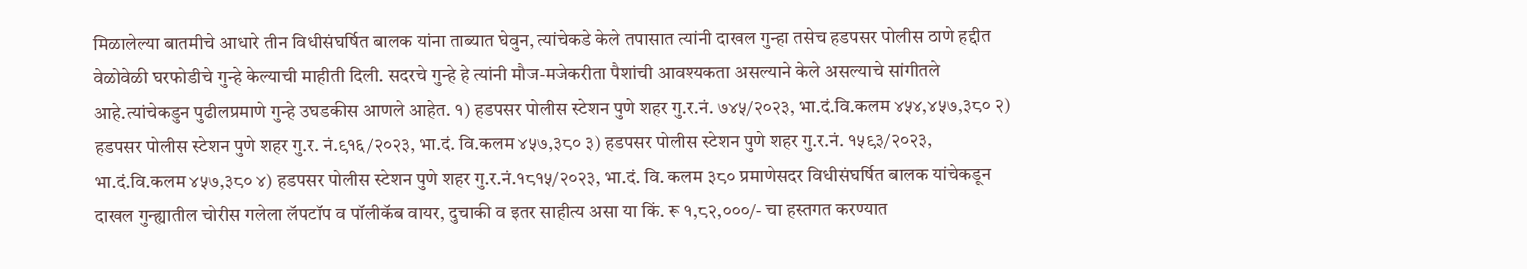मिळालेल्या बातमीचे आधारे तीन विधीसंघर्षित बालक यांना ताब्यात घेवुन, त्यांचेकडे केले तपासात त्यांनी दाखल गुन्हा तसेच हडपसर पोलीस ठाणे हद्दीत वेळोवेळी घरफोडीचे गुन्हे केल्याची माहीती दिली. सदरचे गुन्हे हे त्यांनी मौज-मजेकरीता पैशांची आवश्यकता असल्याने केले असल्याचे सांगीतले आहे.त्यांचेकडुन पुढीलप्रमाणे गुन्हे उघडकीस आणले आहेत. १) हडपसर पोलीस स्टेशन पुणे शहर गु.र.नं. ७४५/२०२३, भा.दं.वि.कलम ४५४,४५७,३८० २) हडपसर पोलीस स्टेशन पुणे शहर गु.र. नं.९१६/२०२३, भा.दं. वि.कलम ४५७,३८० ३) हडपसर पोलीस स्टेशन पुणे शहर गु.र.नं. १५९३/२०२३, भा.दं.वि.कलम ४५७,३८० ४) हडपसर पोलीस स्टेशन पुणे शहर गु.र.नं.१८१५/२०२३, भा.दं. वि. कलम ३८० प्रमाणेसदर विधीसंघर्षित बालक यांचेकडून दाखल गुन्ह्यातील चोरीस गलेला लॅपटॉप व पॉलीकॅब वायर, दुचाकी व इतर साहीत्य असा या किं. रू १,८२,०००/- चा हस्तगत करण्यात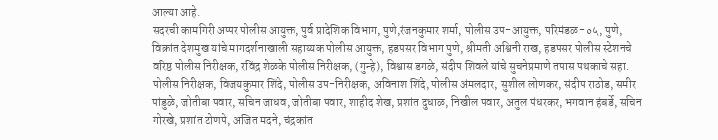आल्या आहे.
सदरची कामगिरी अप्पर पोलीस आयुक्त, पुर्व प्रादेशिक विभाग, पुणे,रंजनकुमार शर्मा, पोलीस उप-आयुक्त, परिमंडळ-०५, पुणे, विक्रांत देशमुख यांचे मागदर्शनाखाली सहाय्यक पोलीस आयुक्त, हडपसर विभाग पुणे, श्रीमती अश्विनी राख, हडपसर पोलीस स्टेशनचे वरिष्ठ पोलीस निरीक्षक, रविंद्र शेळके पोलीस निरीक्षक, (गुन्हे), विश्वास डगळे, संदीप शिवले यांचे सुचनेप्रमाणे तपास पथकाचे सहा. पोलीस निरीक्षक, विजयकुमार शिंदे, पोलीस उप-निरीक्षक, अविनाश शिंदे, पोलीस अंमलदार, सुशील लोणकर, संदीप राठोड, समीर पांडुळे, जोतीबा पवार, सचिन जाधव, जोतीबा पवार, शाहीद शेख, प्रशांत दुधाळ, निखील पवार, अतुल पंधरकर, भगवान हंबर्डे, सचिन गोरखे, प्रशांत टोणपे, अजित मदने, चंद्रकांत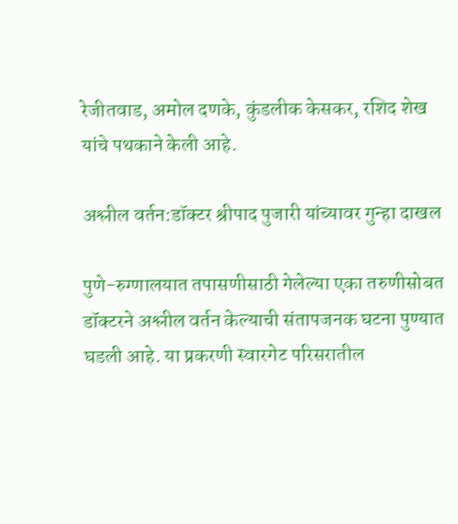रेजीतवाड, अमोल दणके, कुंडलीक केसकर, रशिद शेख यांचे पथकाने केली आहे.

अश्लील वर्तन:डॉक्टर श्रीपाद पुजारी यांच्यावर गुन्हा दाखल

पुणे-रुग्णालयात तपासणीसाठी गेलेल्या एका तरुणीसोबत डॉक्टरने अश्लील वर्तन केल्याची संतापजनक घटना पुण्यात घडली आहे. या प्रकरणी स्वारगेट परिसरातील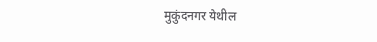मुकुंदनगर येथील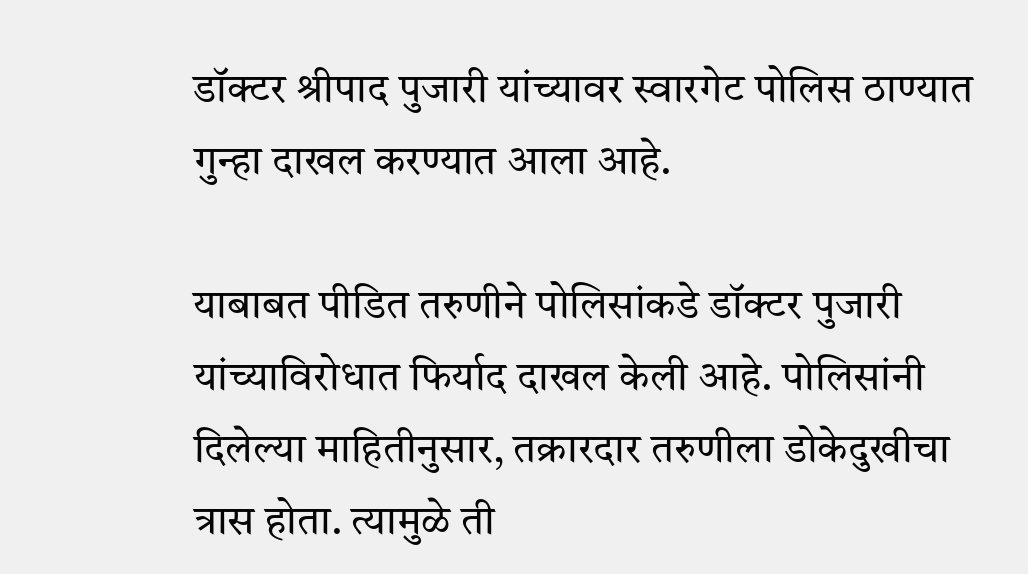डॉक्टर श्रीपाद पुजारी यांच्यावर स्वारगेट पोलिस ठाण्यात गुन्हा दाखल करण्यात आला आहे.

याबाबत पीडित तरुणीने पोलिसांकडे डॉक्टर पुजारी यांच्याविरोधात फिर्याद दाखल केली आहे. पोलिसांनी दिलेल्या माहितीनुसार, तक्रारदार तरुणीला डोकेदुखीचा त्रास होता. त्यामुळे ती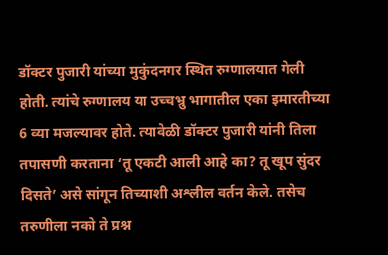डॉक्टर पुजारी यांच्या मुकुंदनगर स्थित रुग्णालयात गेली होती. त्यांचे रुग्णालय या उच्चभ्रु भागातील एका इमारतीच्या 6 व्या मजल्यावर होते. त्यावेळी डॉक्टर पुजारी यांनी तिला तपासणी करताना ‘तू एकटी आली आहे का? तू खूप सुंदर दिसते’ असे सांगून तिच्याशी अश्लील वर्तन केले. तसेच तरुणीला नको ते प्रश्न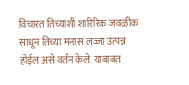विचारत तिच्याशी शारिरिक जवळीक साधून तिच्या मनास लज्जा उत्पन्न होईल असे वर्तन केले. याबाबत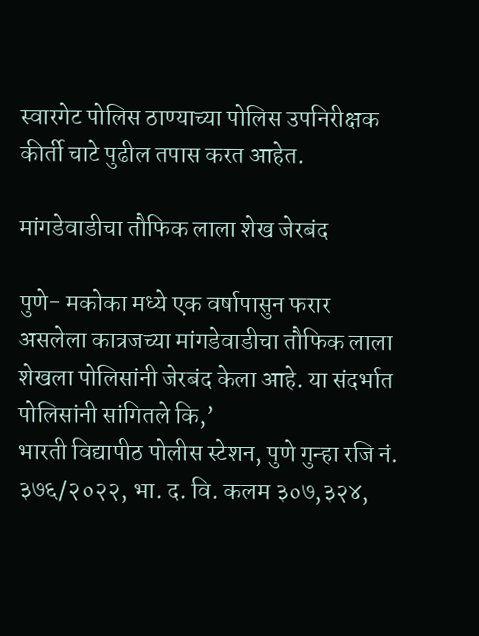स्वारगेट पोलिस ठाण्याच्या पोलिस उपनिरीक्षक कीर्ती चाटे पुढील तपास करत आहेत.

मांगडेवाडीचा तौफिक लाला शेख जेरबंद

पुणे- मकोका मध्ये एक वर्षापासुन फरार असलेला कात्रजच्या मांगडेवाडीचा तौफिक लाला शेखला पोलिसांनी जेरबंद केला आहे. या संदर्भात पोलिसांनी सांगितले कि,’
भारती विद्यापीठ पोलीस स्टेशन, पुणे गुन्हा रजि नं. ३७६/२०२२, भा. द. वि. कलम ३०७,३२४,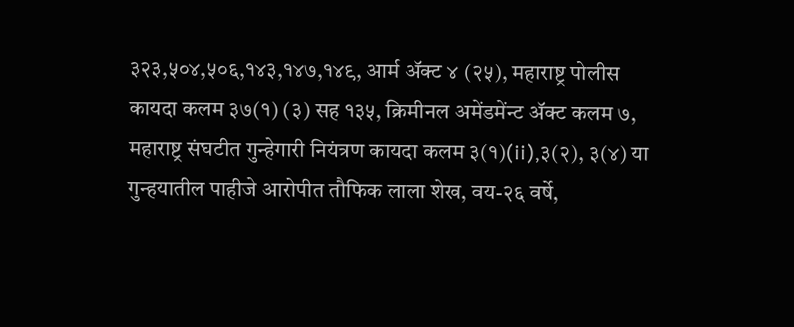३२३,५०४,५०६,१४३,१४७,१४९, आर्म ॲक्ट ४ (२५), महाराष्ट्र पोलीस कायदा कलम ३७(१) (३) सह १३५, क्रिमीनल अमेंडमेंन्ट ॲक्ट कलम ७, महाराष्ट्र संघटीत गुन्हेगारी नियंत्रण कायदा कलम ३(१)(ii),३(२), ३(४) या गुन्हयातील पाहीजे आरोपीत तौफिक लाला शेख, वय-२६ वर्षे,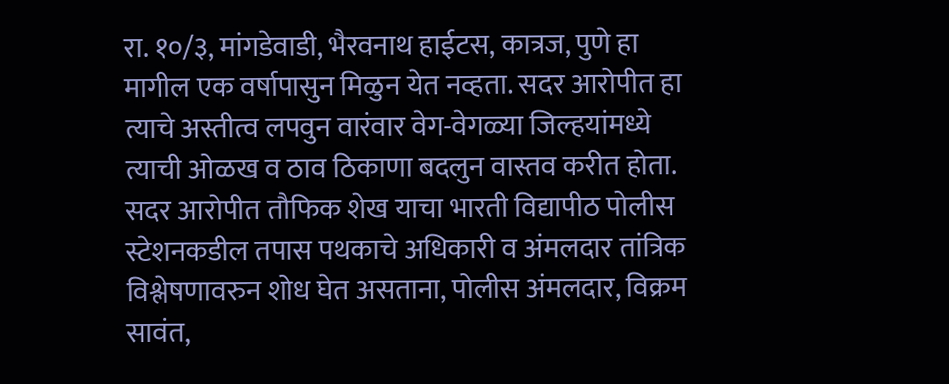रा. १०/३, मांगडेवाडी, भैरवनाथ हाईटस, कात्रज, पुणे हा मागील एक वर्षापासुन मिळुन येत नव्हता. सदर आरोपीत हा त्याचे अस्तीत्व लपवुन वारंवार वेग-वेगळ्या जिल्हयांमध्ये त्याची ओळख व ठाव ठिकाणा बदलुन वास्तव करीत होता.
सदर आरोपीत तौफिक शेख याचा भारती विद्यापीठ पोलीस स्टेशनकडील तपास पथकाचे अधिकारी व अंमलदार तांत्रिक विश्लेषणावरुन शोध घेत असताना, पोलीस अंमलदार, विक्रम सावंत,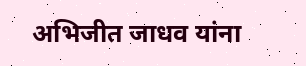अभिजीत जाधव यांना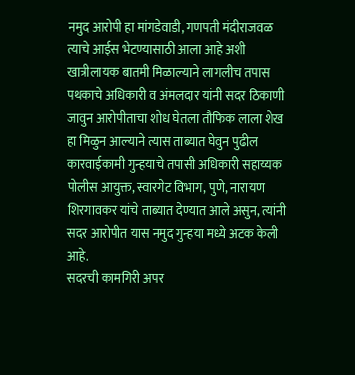नमुद आरोपी हा मांगडेवाडी, गणपती मंदीराजवळ त्याचे आईस भेटण्यासाठी आला आहे अशी खात्रीलायक बातमी मिळाल्याने लागलीच तपास पथकाचे अधिकारी व अंमलदार यांनी सदर ठिकाणी जावुन आरोपीताचा शोध घेतला तौफिक लाला शेख हा मिळुन आल्याने त्यास ताब्यात घेवुन पुढील कारवाईकामी गुन्हयाचे तपासी अधिकारी सहाय्यक पोलीस आयुक्त, स्वारगेट विभाग, पुणे, नारायण शिरगावकर यांचे ताब्यात देण्यात आले असुन, त्यांनी सदर आरोपीत यास नमुद गुन्हया मध्ये अटक केली आहे.
सदरची कामगिरी अपर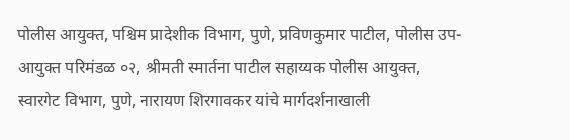पोलीस आयुक्त, पश्चिम प्रादेशीक विभाग, पुणे, प्रविणकुमार पाटील, पोलीस उप-आयुक्त परिमंडळ ०२, श्रीमती स्मार्तना पाटील सहाय्यक पोलीस आयुक्त, स्वारगेट विभाग, पुणे, नारायण शिरगावकर यांचे मार्गदर्शनाखाली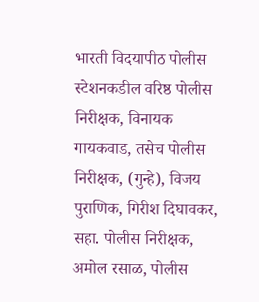भारती विदयापीठ पोलीस स्टेशनकडील वरिष्ठ पोलीस निरीक्षक, विनायक गायकवाड, तसेच पोलीस निरीक्षक, (गुन्हे), विजय पुराणिक, गिरीश दिघावकर, सहा. पोलीस निरीक्षक, अमोल रसाळ, पोलीस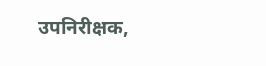उपनिरीक्षक,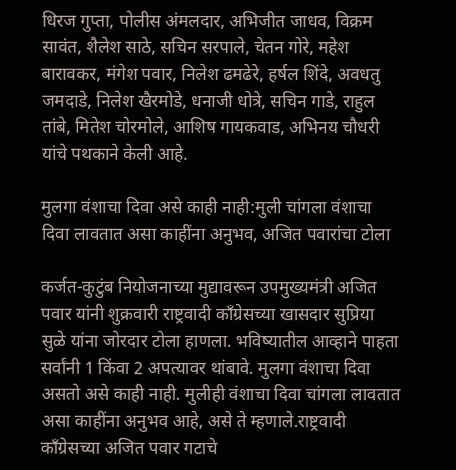धिरज गुप्ता, पोलीस अंमलदार, अभिजीत जाधव, विक्रम सावंत, शैलेश साठे, सचिन सरपाले, चेतन गोरे, महेश बारावकर, मंगेश पवार, निलेश ढमढेरे, हर्षल शिंदे, अवधतु जमदाडे, निलेश खैरमोडे, धनाजी धोत्रे, सचिन गाडे, राहुल तांबे, मितेश चोरमोले, आशिष गायकवाड, अभिनय चौधरी यांचे पथकाने केली आहे.

मुलगा वंशाचा दिवा असे काही नाही:मुली चांगला वंशाचा दिवा लावतात असा काहींना अनुभव, अजित पवारांचा टोला

कर्जत-कुटुंब नियोजनाच्या मुद्यावरून उपमुख्यमंत्री अजित पवार यांनी शुक्रवारी राष्ट्रवादी काँग्रेसच्या खासदार सुप्रिया सुळे यांना जोरदार टोला हाणला. भविष्यातील आव्हाने पाहता सर्वांनी 1 किंवा 2 अपत्यावर थांबावे. मुलगा वंशाचा दिवा असतो असे काही नाही. मुलीही वंशाचा दिवा चांगला लावतात असा काहींना अनुभव आहे, असे ते म्हणाले.राष्ट्रवादी काँग्रेसच्या अजित पवार गटाचे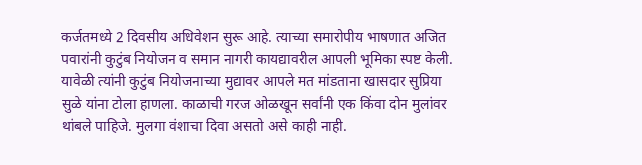कर्जतमध्ये 2 दिवसीय अधिवेशन सुरू आहे. त्याच्या समारोपीय भाषणात अजित पवारांनी कुटुंब नियोजन व समान नागरी कायद्यावरील आपली भूमिका स्पष्ट केली. यावेळी त्यांनी कुटुंब नियोजनाच्या मुद्यावर आपले मत मांडताना खासदार सुप्रिया सुळे यांना टोला हाणला. काळाची गरज ओळखून सर्वांनी एक किंवा दोन मुलांवर थांबले पाहिजे. मुलगा वंशाचा दिवा असतो असे काही नाही.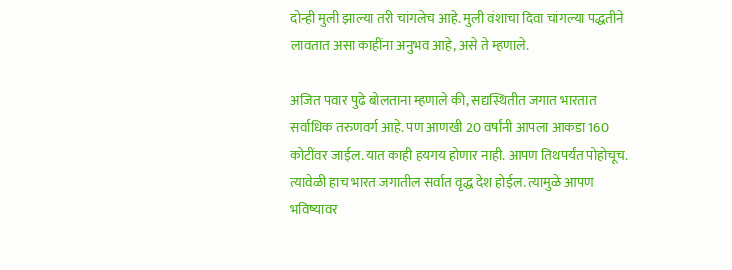दोन्ही मुली झाल्या तरी चांगलेच आहे. मुली वंशाचा दिवा चांगल्या पद्धतीने लावतात असा काहींना अनुभव आहे, असे ते म्हणाले.

अजित पवार पुढे बोलताना म्हणाले की, सद्यस्थितीत जगात भारतात सर्वाधिक तरुणवर्ग आहे. पण आणखी 20 वर्षांनी आपला आकडा 160 कोटींवर जाईल. यात काही हयगय होणार नाही. आपण तिथपर्यंत पोहोचूच. त्यावेळी हाच भारत जगातील सर्वात वृद्ध देश होईल. त्यामुळे आपण भविष्यावर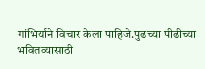गांभिर्याने विचार केला पाहिजे.पुढच्या पीढीच्या भवितव्यासाठी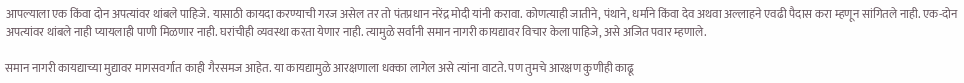आपल्याला एक किंवा दोन अपत्यांवर थांबले पाहिजे. यासाठी कायदा करण्याची गरज असेल तर तो पंतप्रधान नरेंद्र मोदी यांनी करावा. कोणत्याही जातीने, पंथाने, धर्माने किंवा देव अथवा अल्लाहने एवढी पैदास करा म्हणून सांगितले नाही. एक-दोन अपत्यांवर थांबले नाही प्यायलाही पाणी मिळणार नाही. घरांचीही व्यवस्था करता येणार नाही. त्यामुळे सर्वांनी समान नागरी कायद्यावर विचार केला पाहिजे, असे अजित पवार म्हणाले.

समान नागरी कायद्याच्या मुद्यावर मागसवर्गात काही गैरसमज आहेत. या कायद्यामुळे आरक्षणाला धक्का लागेल असे त्यांना वाटते. पण तुमचे आरक्षण कुणीही काढू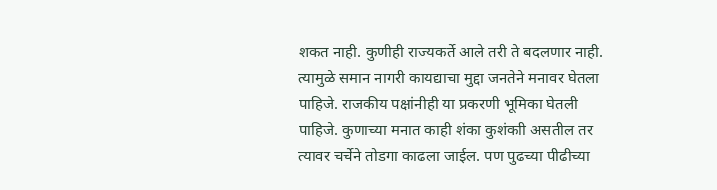शकत नाही. कुणीही राज्यकर्ते आले तरी ते बदलणार नाही. त्यामुळे समान नागरी कायद्याचा मुद्दा जनतेने मनावर घेतला पाहिजे. राजकीय पक्षांनीही या प्रकरणी भूमिका घेतली पाहिजे. कुणाच्या मनात काही शंका कुशंकाी असतील तर त्यावर चर्चेने तोडगा काढला जाईल. पण पुढच्या पीढीच्या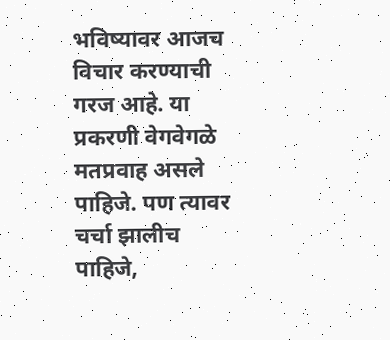भविष्यावर आजच विचार करण्याची गरज आहे. या प्रकरणी वेगवेगळे मतप्रवाह असले पाहिजे. पण त्यावर चर्चा झालीच पाहिजे,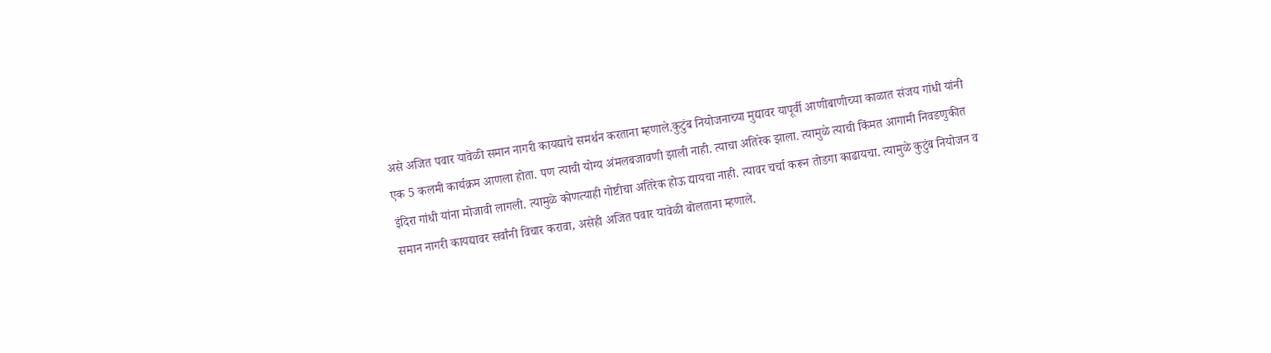असे अजित पवार यावेळी समान नागरी कायद्याचे समर्थन करताना म्हणाले.कुटुंब नियोजनाच्या मुद्यावर यापूर्वी आणीबाणीच्या काळात संजय गांधी यांनी एक 5 कलमी कार्यक्रम आणला होता. पण त्याची योग्य अंमलबजावणी झाली नाही. त्याचा अतिरेक झाला. त्यामुळे त्याची किंमत आगामी निवडणुकीत इंदिरा गांधी यांना मोजावी लागली. त्यामुळे कोणत्याही गोष्टीचा अतिरेक होऊ द्यायचा नाही. त्यावर चर्चा करून तोडगा काढायचा. त्यामुळे कुटुंब नियोजन व समान नागरी कायद्यावर सर्वांनी विचार करावा, असेही अजित पवार यावेळी बोलताना म्हणाले.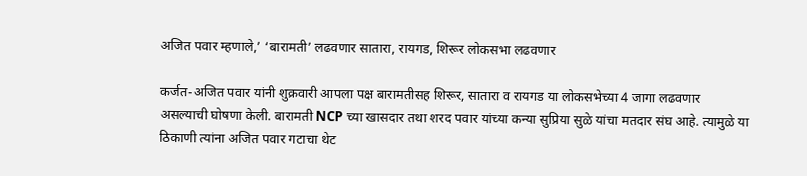अजित पवार म्हणाले,’ ‘बारामती’ लढवणार सातारा, रायगड, शिरूर लोकसभा लढवणार

कर्जत-अजित पवार यांनी शुक्रवारी आपला पक्ष बारामतीसह शिरूर, सातारा व रायगड या लोकसभेच्या 4 जागा लढवणार असल्याची घोषणा केली. बारामती NCP च्या खासदार तथा शरद पवार यांच्या कन्या सुप्रिया सुळे यांचा मतदार संघ आहे. त्यामुळे या ठिकाणी त्यांना अजित पवार गटाचा थेट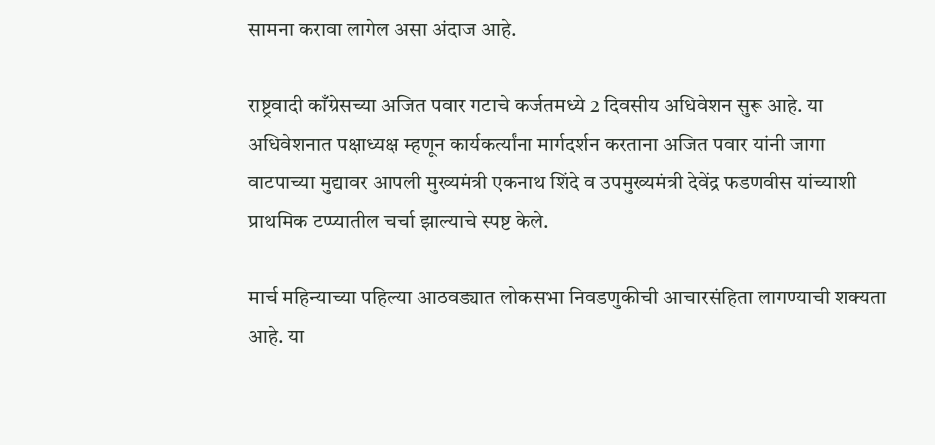सामना करावा लागेल असा अंदाज आहे.

राष्ट्रवादी काँग्रेसच्या अजित पवार गटाचे कर्जतमध्ये 2 दिवसीय अधिवेशन सुरू आहे. या अधिवेशनात पक्षाध्यक्ष म्हणून कार्यकर्त्यांना मार्गदर्शन करताना अजित पवार यांनी जागा वाटपाच्या मुद्यावर आपली मुख्यमंत्री एकनाथ शिंदे व उपमुख्यमंत्री देवेंद्र फडणवीस यांच्याशी प्राथमिक टप्प्यातील चर्चा झाल्याचे स्पष्ट केले.

मार्च महिन्याच्या पहिल्या आठवड्यात लोकसभा निवडणुकीची आचारसंहिता लागण्याची शक्यता आहे. या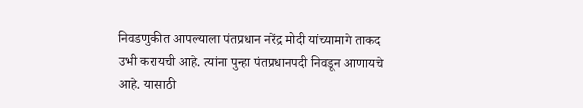निवडणुकीत आपल्याला पंतप्रधान नरेंद्र मोदी यांच्यामागे ताकद उभी करायची आहे. त्यांना पुन्हा पंतप्रधानपदी निवडून आणायचे आहे. यासाठी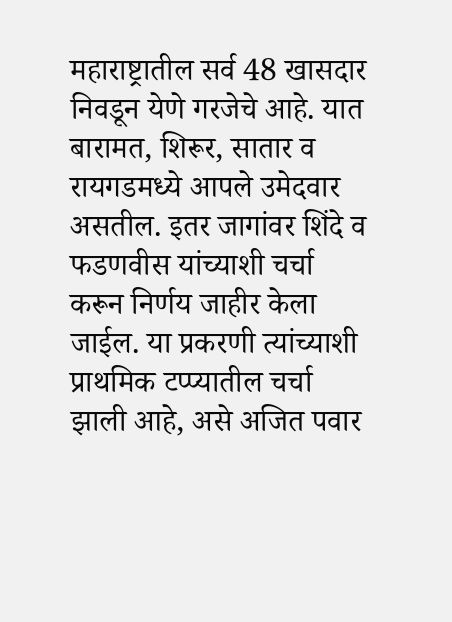महाराष्ट्रातील सर्व 48 खासदार निवडून येणे गरजेचे आहे. यात बारामत, शिरूर, सातार व रायगडमध्ये आपले उमेदवार असतील. इतर जागांवर शिंदे व फडणवीस यांच्याशी चर्चा करून निर्णय जाहीर केला जाईल. या प्रकरणी त्यांच्याशी प्राथमिक टप्प्यातील चर्चा झाली आहे, असे अजित पवार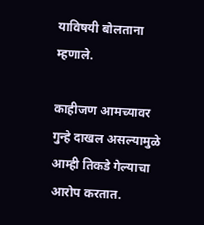याविषयी बोलताना म्हणाले.

काहीजण आमच्यावर गुन्हे दाखल असल्यामुळे आम्ही तिकडे गेल्याचा आरोप करतात.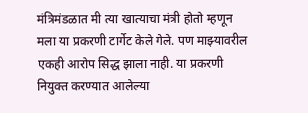मंत्रिमंडळात मी त्या खात्याचा मंत्री होतो म्हणून मला या प्रकरणी टार्गेट केले गेले. पण माझ्यावरील एकही आरोप सिद्ध झाला नाही. या प्रकरणी नियुक्त करण्यात आलेल्या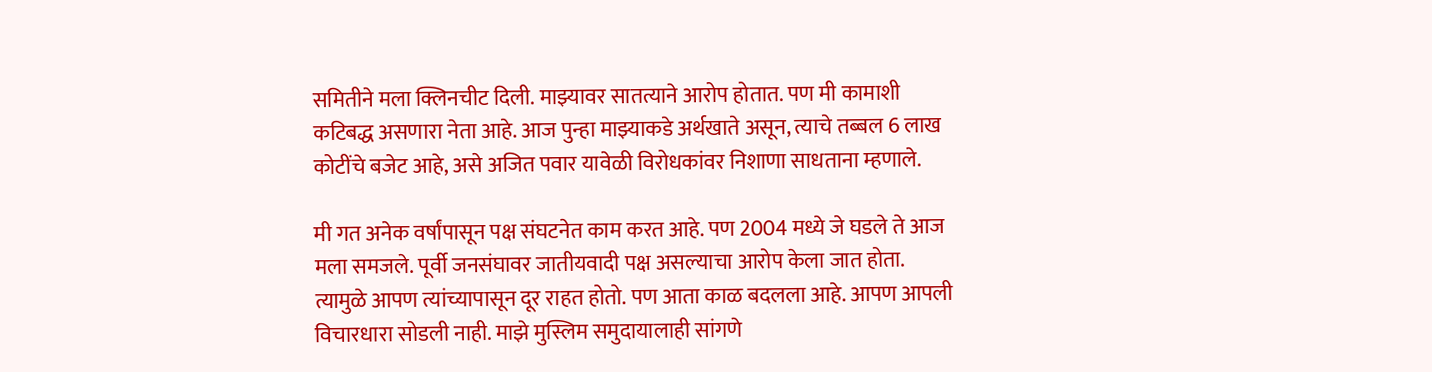समितीने मला क्लिनचीट दिली. माझ्यावर सातत्याने आरोप होतात. पण मी कामाशी कटिबद्ध असणारा नेता आहे. आज पुन्हा माझ्याकडे अर्थखाते असून, त्याचे तब्बल 6 लाख कोटींचे बजेट आहे, असे अजित पवार यावेळी विरोधकांवर निशाणा साधताना म्हणाले.

मी गत अनेक वर्षांपासून पक्ष संघटनेत काम करत आहे. पण 2004 मध्ये जे घडले ते आज मला समजले. पूर्वी जनसंघावर जातीयवादी पक्ष असल्याचा आरोप केला जात होता. त्यामुळे आपण त्यांच्यापासून दूर राहत होतो. पण आता काळ बदलला आहे. आपण आपली विचारधारा सोडली नाही. माझे मुस्लिम समुदायालाही सांगणे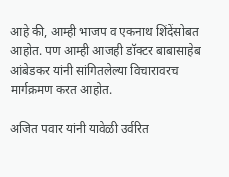आहे की, आम्ही भाजप व एकनाथ शिंदेंसोबत आहोत. पण आम्ही आजही डॉक्टर बाबासाहेब आंबेडकर यांनी सांगितलेल्या विचारावरच मार्गक्रमण करत आहोत.

अजित पवार यांनी यावेळी उर्वरित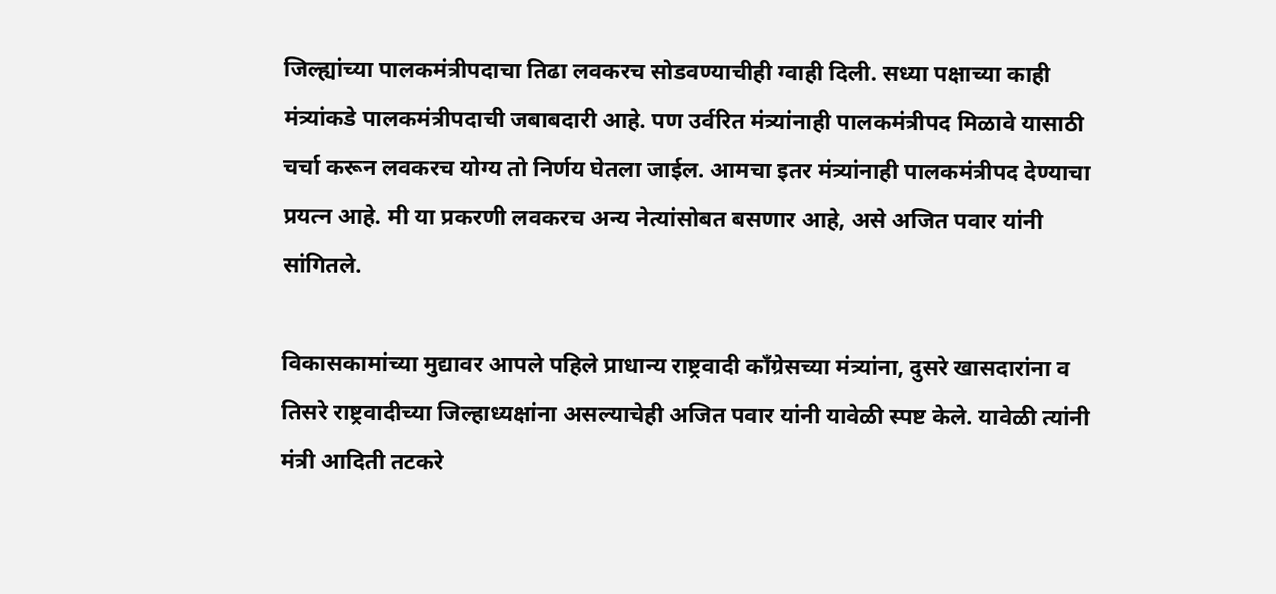जिल्ह्यांच्या पालकमंत्रीपदाचा तिढा लवकरच सोडवण्याचीही ग्वाही दिली. सध्या पक्षाच्या काही मंत्र्यांकडे पालकमंत्रीपदाची जबाबदारी आहे. पण उर्वरित मंत्र्यांनाही पालकमंत्रीपद मिळावे यासाठी चर्चा करून लवकरच योग्य तो निर्णय घेतला जाईल. आमचा इतर मंत्र्यांनाही पालकमंत्रीपद देण्याचा प्रयत्न आहे. मी या प्रकरणी लवकरच अन्य नेत्यांसोबत बसणार आहे, असे अजित पवार यांनी सांगितले.

विकासकामांच्या मुद्यावर आपले पहिले प्राधान्य राष्ट्रवादी काँग्रेसच्या मंत्र्यांना, दुसरे खासदारांना व तिसरे राष्ट्रवादीच्या जिल्हाध्यक्षांना असल्याचेही अजित पवार यांनी यावेळी स्पष्ट केले. यावेळी त्यांनी मंत्री आदिती तटकरे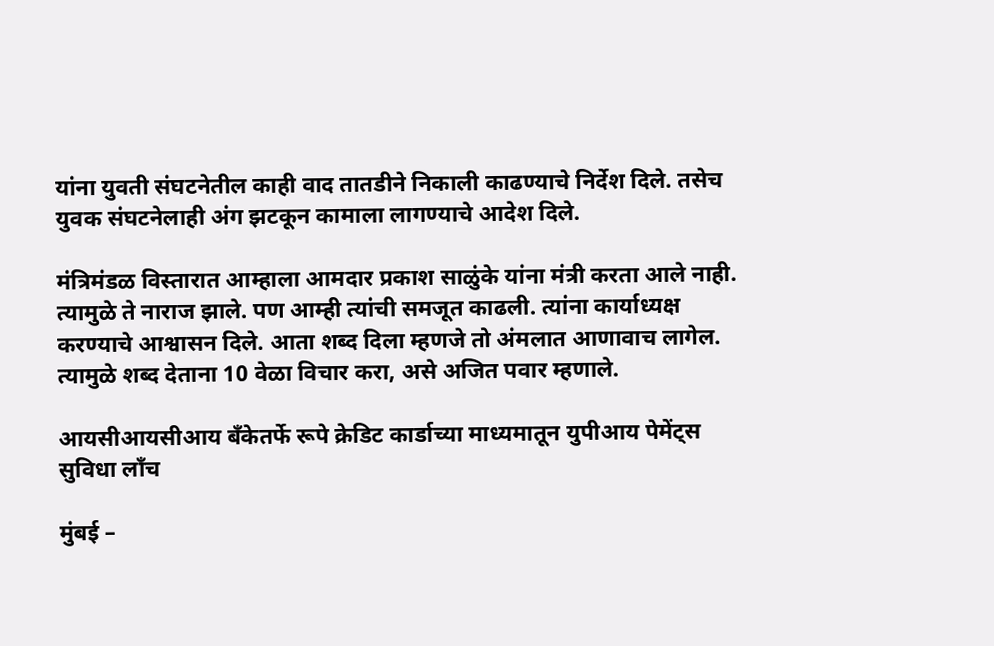यांना युवती संघटनेतील काही वाद तातडीने निकाली काढण्याचे निर्देश दिले. तसेच युवक संघटनेलाही अंग झटकून कामाला लागण्याचे आदेश दिले.

मंत्रिमंडळ विस्तारात आम्हाला आमदार प्रकाश साळुंके यांना मंत्री करता आले नाही. त्यामुळे ते नाराज झाले. पण आम्ही त्यांची समजूत काढली. त्यांना कार्याध्यक्ष करण्याचे आश्वासन दिले. आता शब्द दिला म्हणजे तो अंमलात आणावाच लागेल. त्यामुळे शब्द देताना 10 वेळा विचार करा, असे अजित पवार म्हणाले.

आयसीआयसीआय बँकेतर्फे रूपे क्रेडिट कार्डाच्या माध्यमातून युपीआय पेमेंट्स सुविधा लाँच

मुंबई –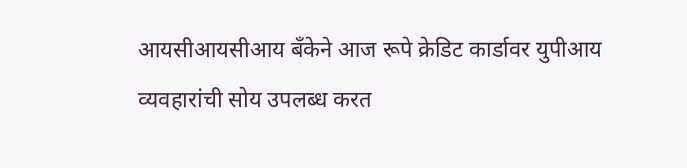आयसीआयसीआय बँकेने आज रूपे क्रेडिट कार्डावर युपीआय व्यवहारांची सोय उपलब्ध करत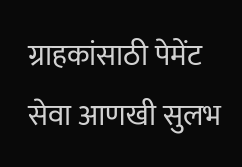ग्राहकांसाठी पेमेंट सेवा आणखी सुलभ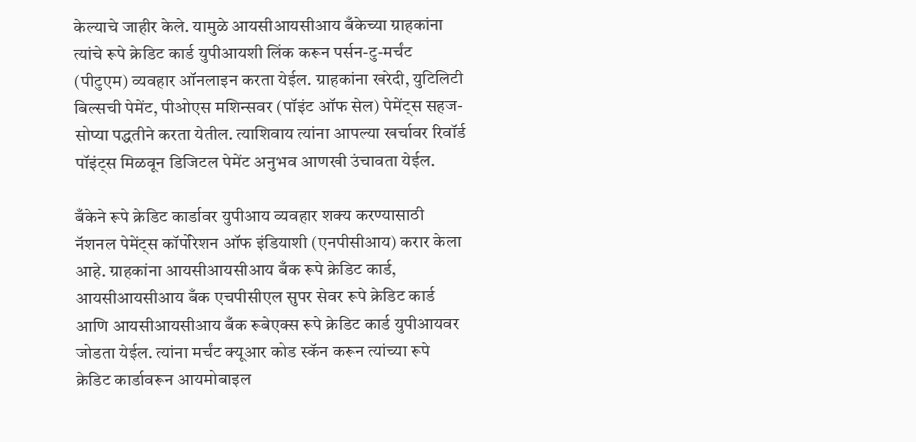केल्याचे जाहीर केले. यामुळे आयसीआयसीआय बँकेच्या ग्राहकांना त्यांचे रूपे क्रेडिट कार्ड युपीआयशी लिंक करून पर्सन-टु-मर्चंट (पीटुएम) व्यवहार ऑनलाइन करता येईल. ग्राहकांना खरेदी, युटिलिटी बिल्सची पेमेंट, पीओएस मशिन्सवर (पॉइंट ऑफ सेल) पेमेंट्स सहज- सोप्या पद्धतीने करता येतील. त्याशिवाय त्यांना आपल्या खर्चावर रिवॉर्ड पॉइंट्स मिळवून डिजिटल पेमेंट अनुभव आणखी उंचावता येईल.

बँकेने रूपे क्रेडिट कार्डावर युपीआय व्यवहार शक्य करण्यासाठी नॅशनल पेमेंट्स कॉर्पोरेशन ऑफ इंडियाशी (एनपीसीआय) करार केला आहे. ग्राहकांना आयसीआयसीआय बँक रूपे क्रेडिट कार्ड, आयसीआयसीआय बँक एचपीसीएल सुपर सेवर रूपे क्रेडिट कार्ड आणि आयसीआयसीआय बँक रूबेएक्स रूपे क्रेडिट कार्ड युपीआयवर जोडता येईल. त्यांना मर्चंट क्यूआर कोड स्कॅन करून त्यांच्या रूपे क्रेडिट कार्डावरून आयमोबाइल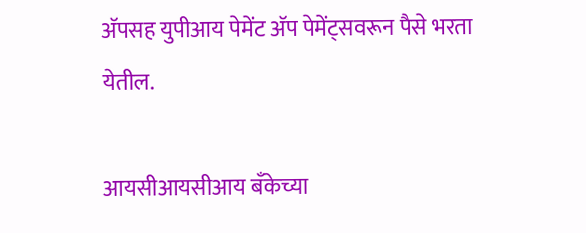अ‍ॅपसह युपीआय पेमेंट अ‍ॅप पेमेंट्सवरून पैसे भरता येतील.

आयसीआयसीआय बँकेच्या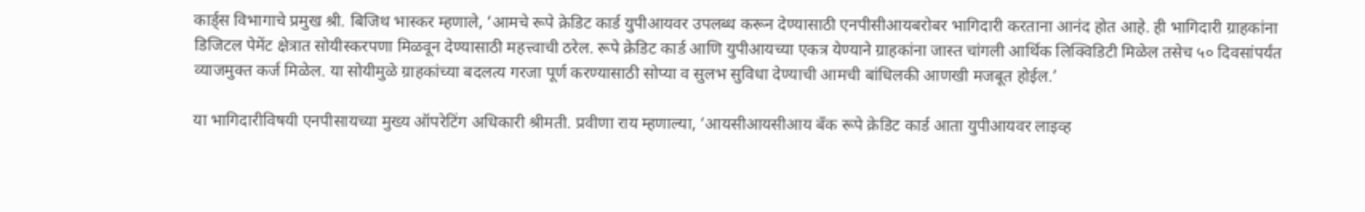कार्ड्स विभागाचे प्रमुख श्री. बिजिथ भास्कर म्हणाले, ‘आमचे रूपे क्रेडिट कार्ड युपीआयवर उपलब्ध करून देण्यासाठी एनपीसीआयबरोबर भागिदारी करताना आनंद होत आहे. ही भागिदारी ग्राहकांना डिजिटल पेमेंट क्षेत्रात सोयीस्करपणा मिळवून देण्यासाठी महत्त्वाची ठरेल. रूपे क्रेडिट कार्ड आणि युपीआयच्या एकत्र येण्याने ग्राहकांना जास्त चांगली आर्थिक लिक्विडिटी मिळेल तसेच ५० दिवसांपर्यंत व्याजमुक्त कर्ज मिळेल. या सोयीमुळे ग्राहकांच्या बदलत्य गरजा पूर्ण करण्यासाठी सोप्या व सुलभ सुविधा देण्याची आमची बांधिलकी आणखी मजबूत होईल.’

या भागिदारीविषयी एनपीसायच्या मुख्य ऑपरेटिंग अधिकारी श्रीमती. प्रवीणा राय म्हणाल्या, ‘आयसीआयसीआय बँक रूपे क्रेडिट कार्ड आता युपीआयवर लाइव्ह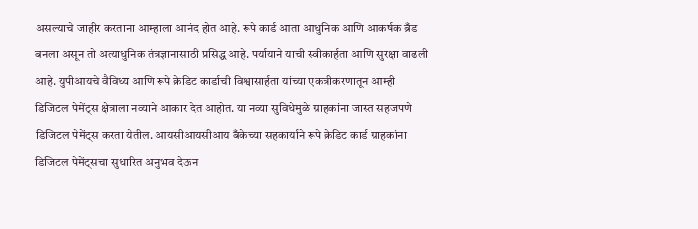असल्याचे जाहीर करताना आम्हाला आनंद होत आहे. रूपे कार्ड आता आधुनिक आणि आकर्षक ब्रँड बनला असून तो अत्याधुनिक तंत्रज्ञानासाठी प्रसिद्ध आहे. पर्यायाने याची स्वीकार्हता आणि सुरक्षा वाढली आहे. युपीआयचे वैविध्य आणि रूपे क्रेडिट कार्डाची विश्वासार्हता यांच्या एकत्रीकरणातून आम्ही डिजिटल पेमेंट्स क्षेत्राला नव्याने आकार देत आहोत. या नव्या सुविधेमुळे ग्राहकांना जास्त सहजपणे डिजिटल पेमेंट्स करता येतील. आयसीआयसीआय बँकेच्या सहकार्याने रूपे क्रेडिट कार्ड ग्राहकांना डिजिटल पेमेंट्सचा सुधारित अनुभव देऊन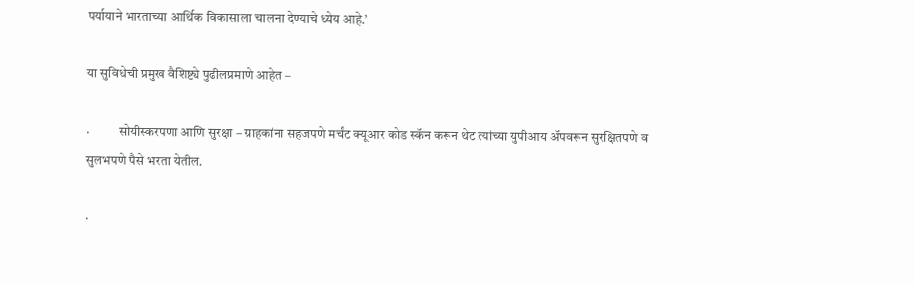पर्यायाने भारताच्या आर्थिक विकासाला चालना देण्याचे ध्येय आहे.’

या सुविधेची प्रमुख वैशिष्ट्ये पुढीलप्रमाणे आहेत –

·           सोयीस्करपणा आणि सुरक्षा – ग्राहकांना सहजपणे मर्चंट क्यूआर कोड स्कॅन करून थेट त्यांच्या युपीआय अ‍ॅपवरून सुरक्षितपणे व सुलभपणे पैसे भरता येतील.

·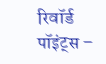रिवॉर्ड पॉइंट्स –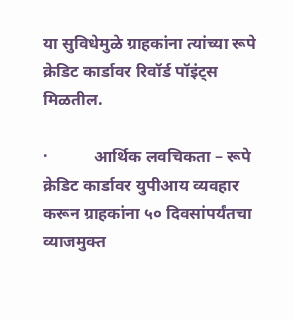या सुविधेमुळे ग्राहकांना त्यांच्या रूपे क्रेडिट कार्डावर रिवॉर्ड पॉइंट्स मिळतील.

·           आर्थिक लवचिकता – रूपे क्रेडिट कार्डावर युपीआय व्यवहार करून ग्राहकांना ५० दिवसांपर्यंतचा व्याजमुक्त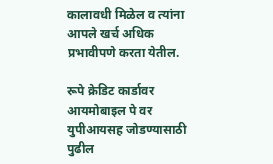कालावधी मिळेल व त्यांना आपले खर्च अधिक प्रभावीपणे करता येतील.

रूपे क्रेडिट कार्डावर आयमोबाइल पे वर युपीआयसह जोडण्यासाठी पुढील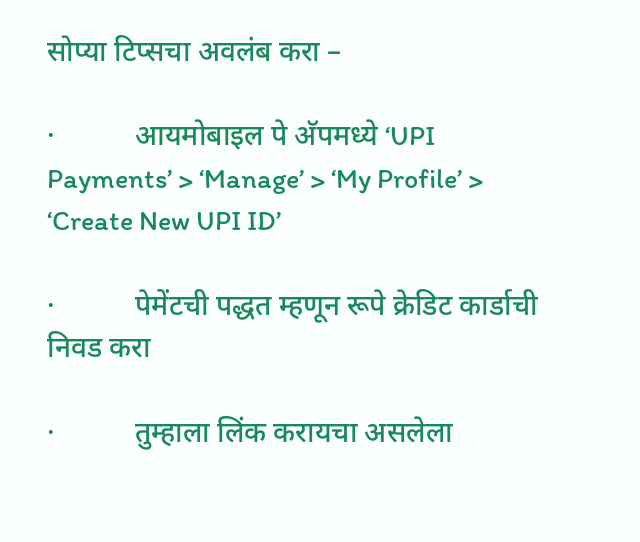सोप्या टिप्सचा अवलंब करा –

·           आयमोबाइल पे अ‍ॅपमध्ये ‘UPI Payments’ > ‘Manage’ > ‘My Profile’ > ‘Create New UPI ID’

·           पेमेंटची पद्धत म्हणून रूपे क्रेडिट कार्डाची निवड करा

·           तुम्हाला लिंक करायचा असलेला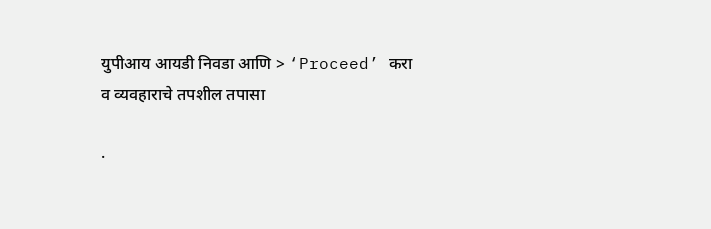युपीआय आयडी निवडा आणि > ‘Proceed’ करा व व्यवहाराचे तपशील तपासा

·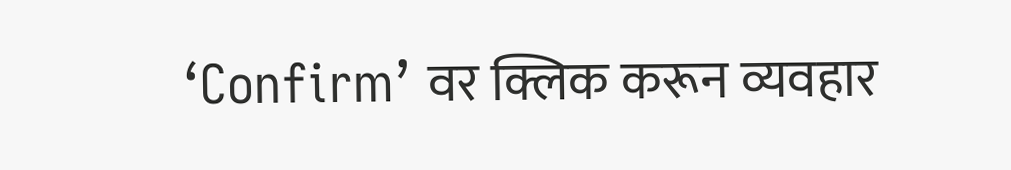‘Confirm’ वर क्लिक करून व्यवहार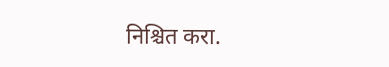निश्चित करा.